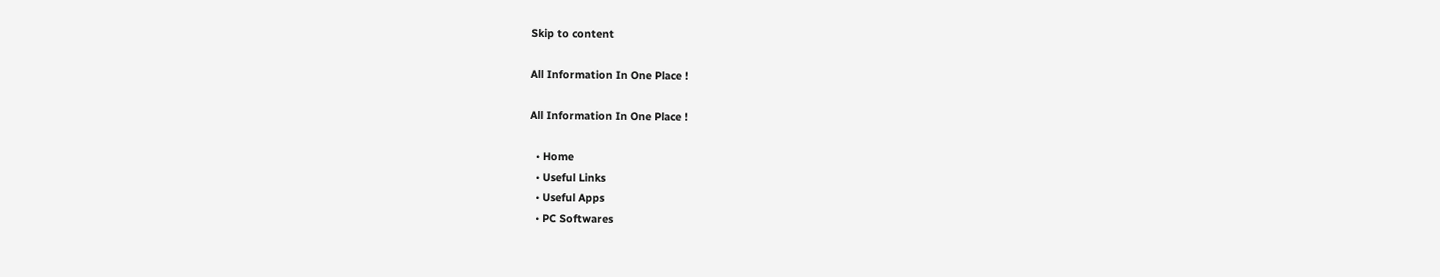Skip to content

All Information In One Place !

All Information In One Place !

  • Home
  • Useful Links
  • Useful Apps
  • PC Softwares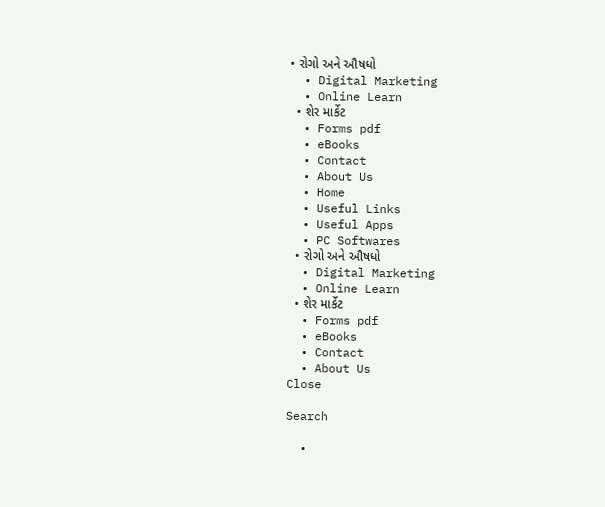• રોગો અને ઔષધો
  • Digital Marketing
  • Online Learn
  • શેર માર્કેટ
  • Forms pdf
  • eBooks
  • Contact
  • About Us
  • Home
  • Useful Links
  • Useful Apps
  • PC Softwares
  • રોગો અને ઔષધો
  • Digital Marketing
  • Online Learn
  • શેર માર્કેટ
  • Forms pdf
  • eBooks
  • Contact
  • About Us
Close

Search

  •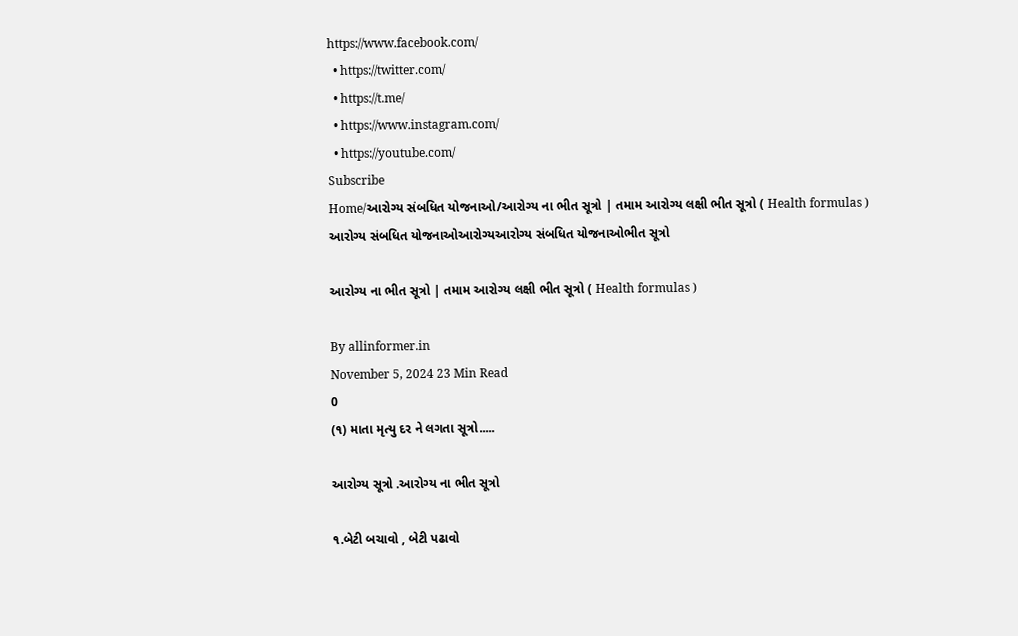https://www.facebook.com/
  • https://twitter.com/
  • https://t.me/
  • https://www.instagram.com/
  • https://youtube.com/
Subscribe
Home/આરોગ્ય સંબધિત યોજનાઓ/આરોગ્ય ના ભીત સૂત્રો | તમામ આરોગ્ય લક્ષી ભીત સૂત્રો ( Health formulas )
આરોગ્ય સંબધિત યોજનાઓઆરોગ્યઆરોગ્ય સંબધિત યોજનાઓભીત સૂત્રો

આરોગ્ય ના ભીત સૂત્રો | તમામ આરોગ્ય લક્ષી ભીત સૂત્રો ( Health formulas )

By allinformer.in
November 5, 2024 23 Min Read
0
(૧) માતા મૃત્યુ દર ને લગતા સૂત્રો.....

આરોગ્ય સૂત્રો .આરોગ્ય ના ભીત સૂત્રો

૧.બેટી બચાવો , બેટી પઢાવો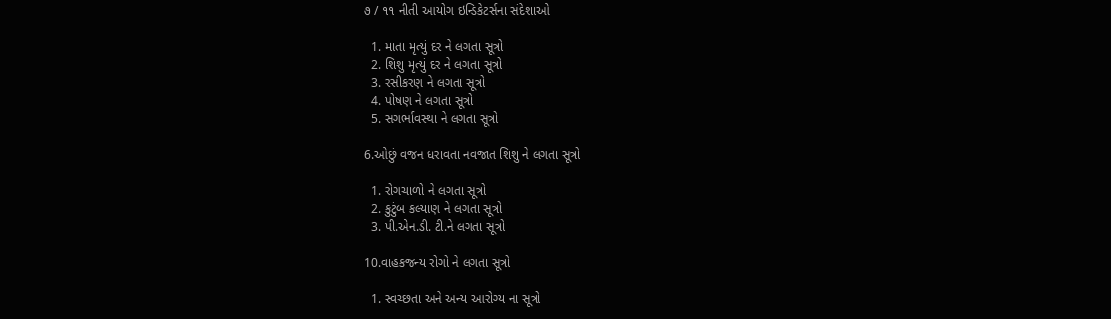૭ / ૧૧ નીતી આયોગ ઇન્ડિકેટર્સના સંદેશાઓ

  1. માતા મૃત્યું દર ને લગતા સૂત્રો
  2. શિશુ મૃત્યું દર ને લગતા સૂત્રો
  3. રસીકરણ ને લગતા સૂત્રો
  4. પોષણ ને લગતા સૂત્રો
  5. સગર્ભાવસ્થા ને લગતા સૂત્રો

6.ઓછું વજન ધરાવતા નવજાત શિશુ ને લગતા સૂત્રો

  1. રોગચાળો ને લગતા સૂત્રો
  2. કુટુંબ કલ્યાણ ને લગતા સૂત્રો
  3. પી.એન.ડી. ટી.ને લગતા સૂત્રો

10.વાહકજન્ય રોગો ને લગતા સૂત્રો

  1. સ્વચ્છતા અને અન્ય આરોગ્ય ના સૂત્રો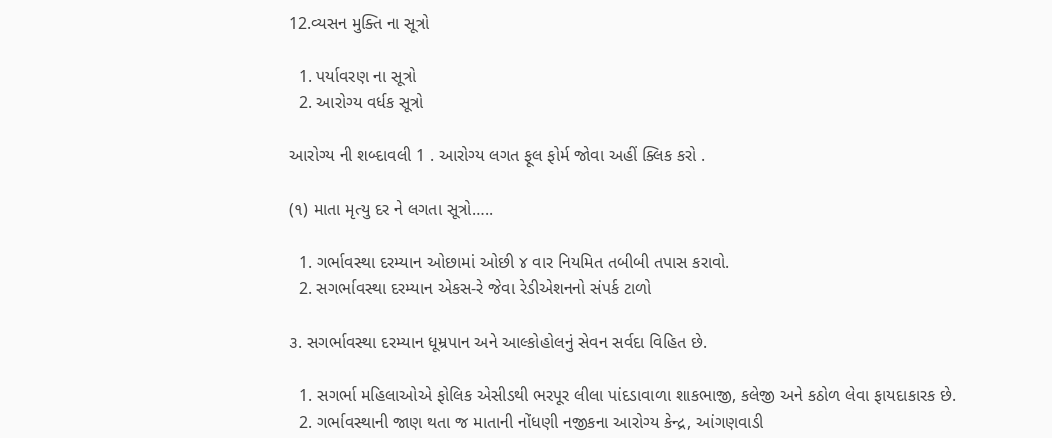12.વ્યસન મુક્તિ ના સૂત્રો

  1. પર્યાવરણ ના સૂત્રો
  2. આરોગ્ય વર્ધક સૂત્રો

આરોગ્ય ની શબ્દાવલી 1 . આરોગ્ય લગત ફૂલ ફોર્મ જોવા અહીં ક્લિક કરો .

(૧) માતા મૃત્યુ દર ને લગતા સૂત્રો…..

  1. ગર્ભાવસ્થા દરમ્યાન ઓછામાં ઓછી ૪ વાર નિયમિત તબીબી તપાસ કરાવો.
  2. સગર્ભાવસ્થા દરમ્યાન એકસ-રે જેવા રેડીએશનનો સંપર્ક ટાળો

૩. સગર્ભાવસ્થા દરમ્યાન ધૂમ્રપાન અને આલ્કોહોલનું સેવન સર્વદા વિહિત છે.

  1. સગર્ભા મહિલાઓએ ફોલિક એસીડથી ભરપૂર લીલા પાંદડાવાળા શાકભાજી, કલેજી અને કઠોળ લેવા ફાયદાકારક છે.
  2. ગર્ભાવસ્થાની જાણ થતા જ માતાની નોંધણી નજીકના આરોગ્ય કેન્દ્ર, આંગણવાડી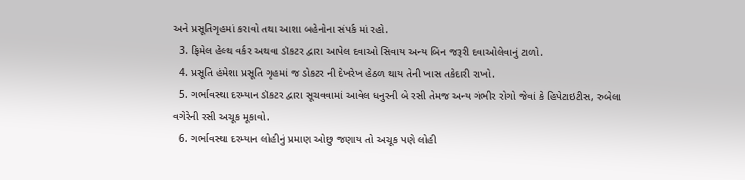અને પ્રસૂતિગૃહમાં કરાવો તથા આશા બહેનોના સંપર્ક માં રહો.
  3. ફિમેલ હેલ્થ વર્કર અથવા ડૉકટર દ્વારા આપેલ દવાઓ સિવાય અન્ય બિન જરૂરી દવાઓલેવાનું ટાળો.
  4. પ્રસૂતિ હંમેશા પ્રસૂતિ ગૃહમાં જ ડોકટર ની દેખરેખ હેઠળ થાય તેની ખાસ તકેદારી રાખો.
  5. ગર્ભાવસ્થા દરમ્યાન ડૉકટર દ્વારા સૂચવવામાં આવેલ ધનુરની બે રસી તેમજ અન્ય ગંભીર રોગો જેવાં કે હિપેટાઇટીસ, રુબેલા વગેરેની રસી અચૂક મૂકાવો.
  6. ગર્ભાવસ્થા દરમ્યાન લોહીનું પ્રમાણ ઓછુ જણાય તો અચૂક પણે લોહી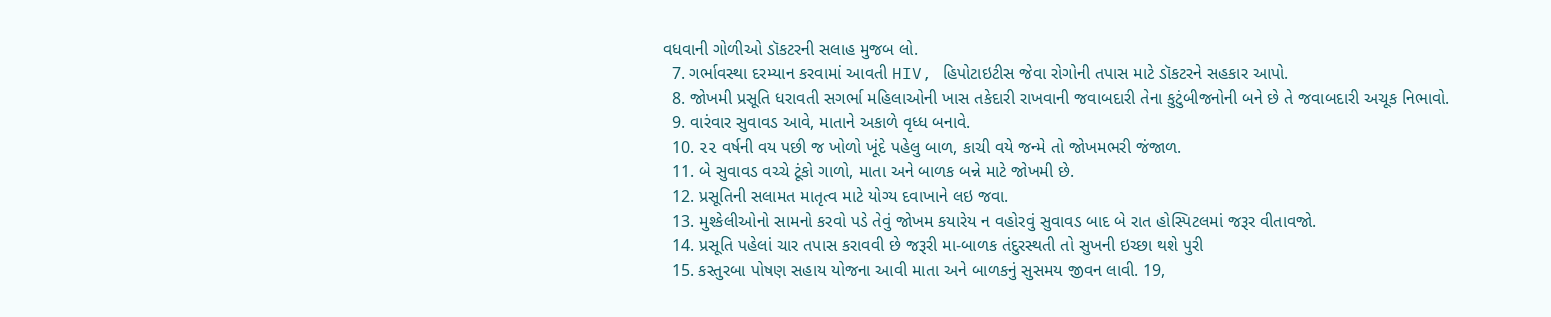વધવાની ગોળીઓ ડૉકટરની સલાહ મુજબ લો.
  7. ગર્ભાવસ્થા દરમ્યાન કરવામાં આવતી HIV, હિપોટાઇટીસ જેવા રોગોની તપાસ માટે ડૉકટરને સહકાર આપો.
  8. જોખમી પ્રસૂતિ ધરાવતી સગર્ભા મહિલાઓની ખાસ તકેદારી રાખવાની જવાબદારી તેના કુટુંબીજનોની બને છે તે જવાબદારી અચૂક નિભાવો.
  9. વારંવાર સુવાવડ આવે, માતાને અકાળે વૃધ્ધ બનાવે.
  10. ૨૨ વર્ષની વય પછી જ ખોળો ખૂંદે પહેલુ બાળ, કાચી વયે જન્મે તો જોખમભરી જંજાળ.
  11. બે સુવાવડ વચ્ચે ટૂંકો ગાળો, માતા અને બાળક બન્ને માટે જોખમી છે.
  12. પ્રસૂતિની સલામત માતૃત્વ માટે યોગ્ય દવાખાને લઇ જવા.
  13. મુશ્કેલીઓનો સામનો કરવો પડે તેવું જોખમ કયારેય ન વહોરવું સુવાવડ બાદ બે રાત હોસ્પિટલમાં જરૂર વીતાવજો.
  14. પ્રસૂતિ પહેલાં ચાર તપાસ કરાવવી છે જરૂરી મા-બાળક તંદુરસ્થતી તો સુખની ઇચ્છા થશે પુરી
  15. કસ્તુરબા પોષણ સહાય યોજના આવી માતા અને બાળકનું સુસમય જીવન લાવી. 19,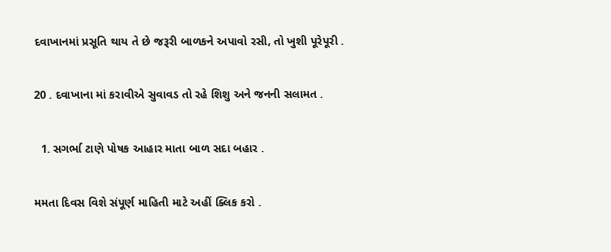દવાખાનમાં પ્રસૂતિ થાય તે છે જરૂરી બાળકને અપાવો રસી, તો ખુશી પૂરેપૂરી .

20 . દવાખાના માં કરાવીએ સુવાવડ તો રહે શિશુ અને જનની સલામત .

  1. સગર્ભા ટાણે પોષક આહાર માતા બાળ સદા બહાર .

મમતા દિવસ વિશે સંપૂર્ણ માહિતી માટે અહીં ક્લિક કરો .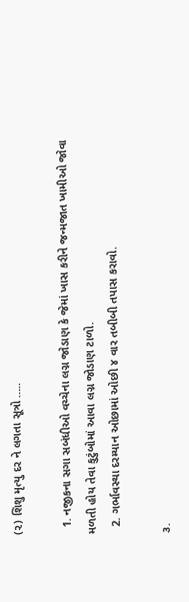(૨) શિશુ મૃત્યુ દર ને લગતા સૂત્રો …..

  1. નજીકના સગા સબંધીઓ વચ્ચેના લગ્ન જોડાણ કે જેમાં ખાસ કરીને જન્મજાત ખામીઓ જોવા મળતી હોય તેવા કુટુંબોમાં આવા લગ્ન જોડાણ ટાળો.
  2. ગર્ભાવસ્થા દરમ્યાન ઓછામાં ઓછી ૪ વાર તબીબી તપાસ કરાવો.

૩.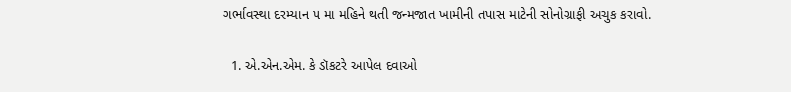ગર્ભાવસ્થા દરમ્યાન ૫ મા મહિને થતી જન્મજાત ખામીની તપાસ માટેની સોનોગ્રાફી અચુક કરાવો.

  1. એ.એન.એમ. કે ડૉકટરે આપેલ દવાઓ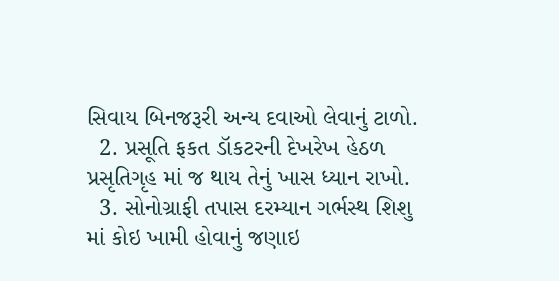સિવાય બિનજરૂરી અન્ય દવાઓ લેવાનું ટાળો.
  2. પ્રસૂતિ ફકત ડૉકટરની દેખરેખ હેઠળ પ્રસૃતિગૃહ માં જ થાય તેનું ખાસ ધ્યાન રાખો.
  3. સોનોગ્રાફી તપાસ દરમ્યાન ગર્ભસ્થ શિશુ માં કોઇ ખામી હોવાનું જણાઇ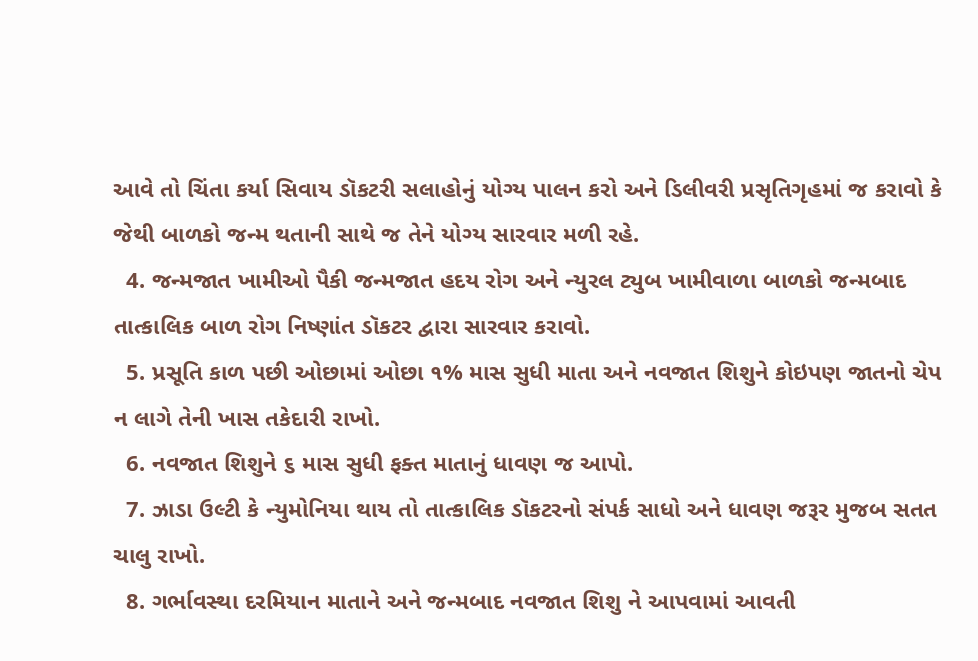આવે તો ચિંતા કર્યા સિવાય ડૉકટરી સલાહોનું યોગ્ય પાલન કરો અને ડિલીવરી પ્રસૃતિગૃહમાં જ કરાવો કે જેથી બાળકો જન્મ થતાની સાથે જ તેને યોગ્ય સારવાર મળી રહે.
  4. જન્મજાત ખામીઓ પૈકી જન્મજાત હદય રોગ અને ન્યુરલ ટ્યુબ ખામીવાળા બાળકો જન્મબાદ તાત્કાલિક બાળ રોગ નિષ્ણાંત ડૉકટર દ્વારા સારવાર કરાવો.
  5. પ્રસૂતિ કાળ પછી ઓછામાં ઓછા ૧% માસ સુધી માતા અને નવજાત શિશુને કોઇપણ જાતનો ચેપ ન લાગે તેની ખાસ તકેદારી રાખો.
  6. નવજાત શિશુને ૬ માસ સુધી ફક્ત માતાનું ધાવણ જ આપો.
  7. ઝાડા ઉલ્ટી કે ન્યુમોનિયા થાય તો તાત્કાલિક ડૉકટરનો સંપર્ક સાધો અને ધાવણ જરૂર મુજબ સતત ચાલુ રાખો.
  8. ગર્ભાવસ્થા દરમિયાન માતાને અને જન્મબાદ નવજાત શિશુ ને આપવામાં આવતી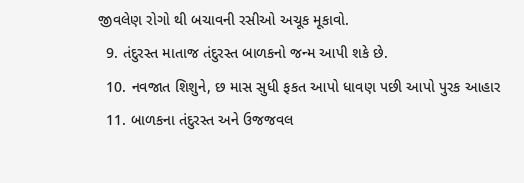જીવલેણ રોગો થી બચાવની રસીઓ અચૂક મૂકાવો.
  9. તંદુરસ્ત માતાજ તંદુરસ્ત બાળકનો જન્મ આપી શકે છે.
  10. નવજાત શિશુને, છ માસ સુધી ફકત આપો ધાવણ પછી આપો પુરક આહાર
  11. બાળકના તંદુરસ્ત અને ઉજજવલ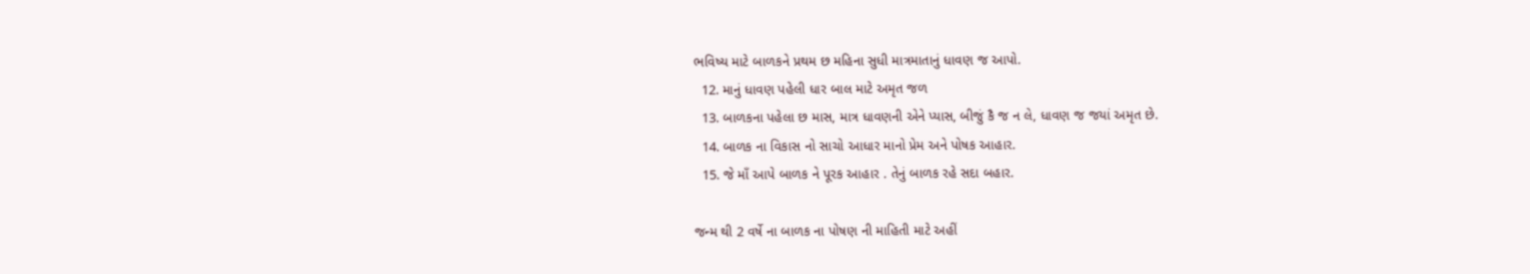ભવિષ્ય માટે બાળકને પ્રથમ છ મહિના સુધી માત્રમાતાનું ધાવણ જ આપો.
  12. માનું ધાવણ પહેલી ધાર બાલ માટે અમૃત જળ
  13. બાળકના પહેલા છ માસ, માત્ર ધાવણની એને પ્યાસ, બીજું કૈ જ ન લે, ધાવણ જ જયાં અમૃત છે.
  14. બાળક ના વિકાસ નો સાચો આધાર માનો પ્રેમ અને પોષક આહાર.
  15. જે માઁ આપે બાળક ને પૂરક આહાર . તેનું બાળક રહે સદા બહાર.

જન્મ થી 2 વર્ષે ના બાળક ના પોષણ ની માહિતી માટે અહીં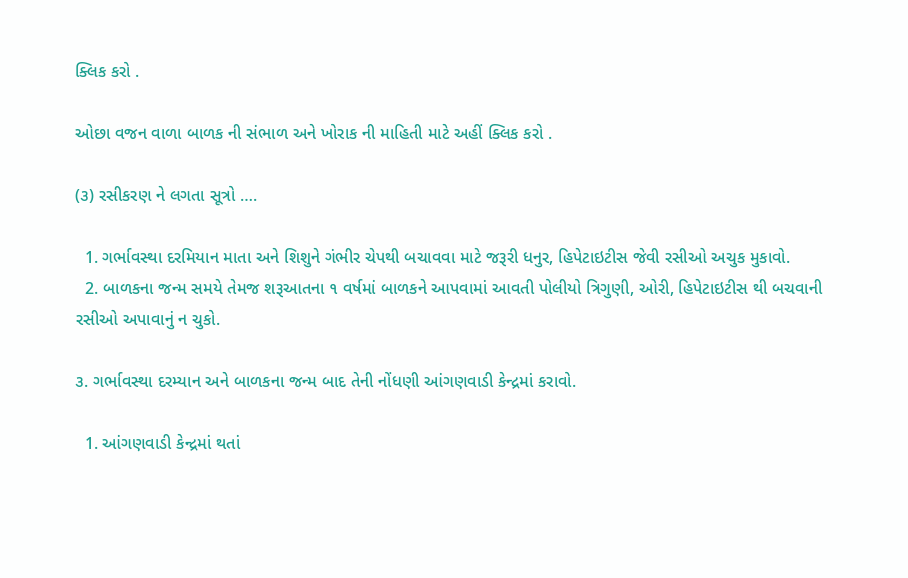ક્લિક કરો .

ઓછા વજન વાળા બાળક ની સંભાળ અને ખોરાક ની માહિતી માટે અહીં ક્લિક કરો .

(૩) રસીકરણ ને લગતા સૂત્રો ….

  1. ગર્ભાવસ્થા દરમિયાન માતા અને શિશુને ગંભીર ચેપથી બચાવવા માટે જરૂરી ધનુર, હિપેટાઇટીસ જેવી રસીઓ અચુક મુકાવો.
  2. બાળકના જન્મ સમયે તેમજ શરૂઆતના ૧ વર્ષમાં બાળકને આપવામાં આવતી પોલીયો ત્રિગુણી, ઓરી, હિપેટાઇટીસ થી બચવાની રસીઓ અપાવાનું ન ચુકો.

૩. ગર્ભાવસ્થા દરમ્યાન અને બાળકના જન્મ બાદ તેની નોંધણી આંગણવાડી કેન્દ્રમાં કરાવો.

  1. આંગણવાડી કેન્દ્રમાં થતાં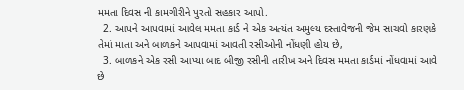મમતા દિવસ ની કામગીરીને પુરતો સહકાર આપો.
  2. આપને આપવામાં આવેલ મમતા કાર્ડ ને એક અત્યંત અમુલ્ય દસ્તાવેજની જેમ સાચવો કારણકે તેમાં માતા અને બાળકને આપવામાં આવતી રસીઓની નોંધણી હોય છે,
  3. બાળકને એક રસી આપ્યા બાદ બીજી રસીની તારીખ અને દિવસ મમતા કાર્ડમાં નોંધવામાં આવે છે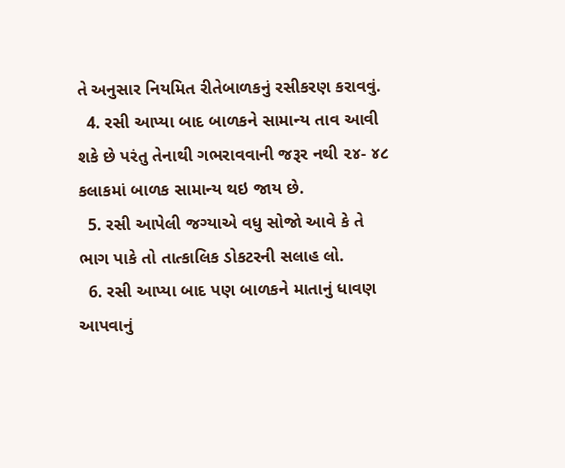તે અનુસાર નિયમિત રીતેબાળકનું રસીકરણ કરાવવું.
  4. રસી આપ્યા બાદ બાળકને સામાન્ય તાવ આવી શકે છે પરંતુ તેનાથી ગભરાવવાની જરૂર નથી ૨૪- ૪૮ કલાકમાં બાળક સામાન્ય થઇ જાય છે.
  5. રસી આપેલી જગ્યાએ વધુ સોજો આવે કે તે ભાગ પાકે તો તાત્કાલિક ડોકટરની સલાહ લો.
  6. રસી આપ્યા બાદ પણ બાળકને માતાનું ધાવણ આપવાનું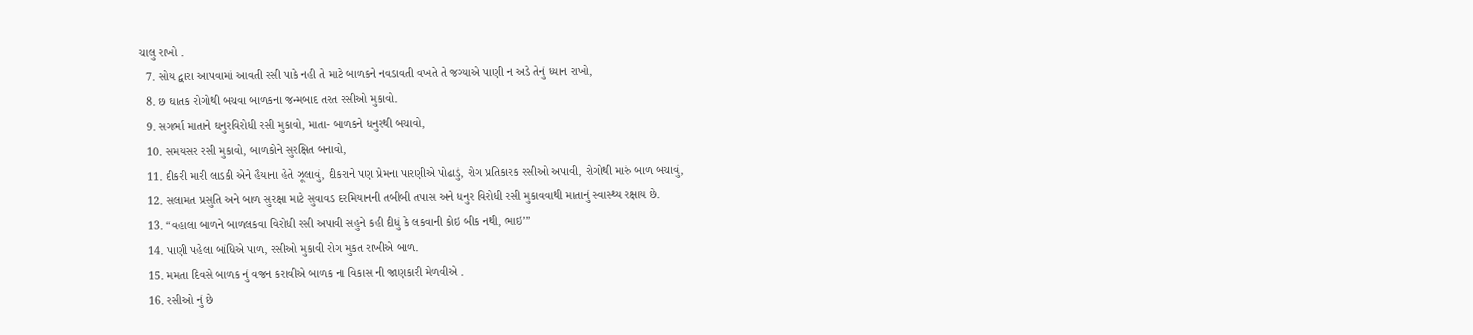ચાલુ રાખો .
  7. સોય દ્વારા આપવામાં આવતી રસી પાકે નહી તે માટે બાળકને નવડાવતી વખતે તે જગ્યાએ પાણી ન અડે તેનું ધ્યાન રાખો,
  8. છ ઘાતક રોગોથી બચવા બાળકના જન્મબાદ તરત રસીઓ મુકાવો.
  9. સગર્ભા માતાને ઘનુરવિરોધી રસી મુકાવો, માતા- બાળકને ધનુરથી બચાવો,
  10. સમયસર રસી મુકાવો, બાળકોને સુરક્ષિત બનાવો,
  11. દીકરી મારી લાડકી એને હૈયાના હેતે ઝૂલાવું, દીકરાને પણ પ્રેમના પારણીએ પોઢાડું, રોગ પ્રતિકારક રસીઓ અપાવી, રોગોથી મારું બાળ બચાવું,
  12. સલામત પ્રસુતિ અને બાળ સુરક્ષા માટે સુવાવડ દરમિયાનની તબીબી તપાસ અને ધનુર વિરોધી રસી મુકાવવાથી માતાનું સ્વાસ્થ્ય રક્ષાય છે.
  13. “વહાલા બાળને બાળલકવા વિરોધી રસી અપાવી સહુને કહી દીધું કે લકવાની કોઇ બીક નથી, ભાઇ’”
  14. પાણી પહેલા બાંધિએ પાળ, રસીઓ મુકાવી રોગ મુકત રાખીએ બાળ.
  15. મમતા દિવસે બાળક નું વજન કરાવીએ બાળક ના વિકાસ ની જાણકારી મેળવીએ .
  16. રસીઓ નું છે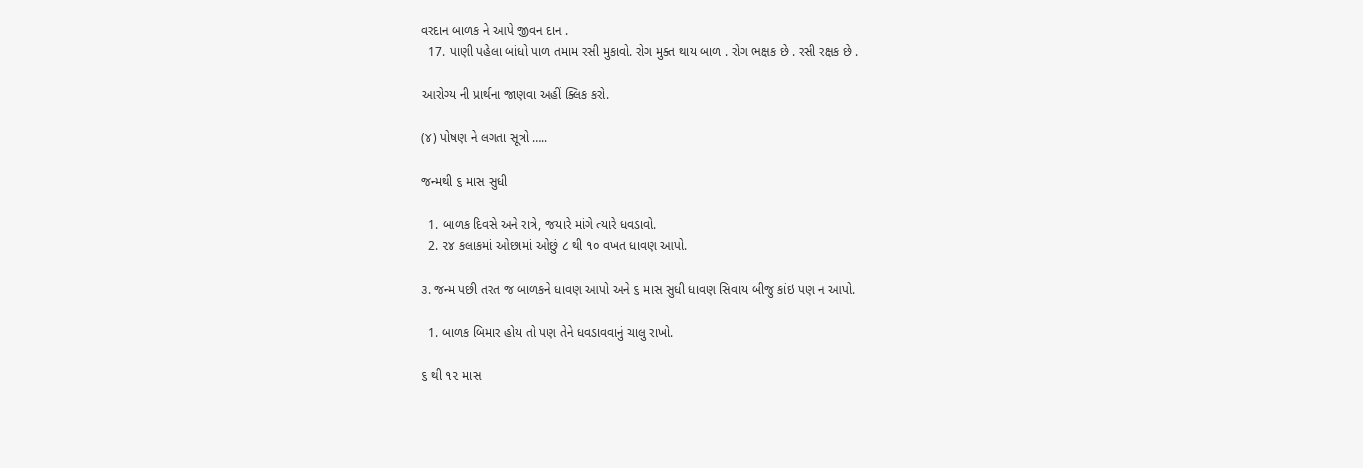વરદાન બાળક ને આપે જીવન દાન .
  17. પાણી પહેલા બાંધો પાળ તમામ રસી મુકાવો. રોગ મુક્ત થાય બાળ . રોગ ભક્ષક છે . રસી રક્ષક છે .

આરોગ્ય ની પ્રાર્થના જાણવા અહીં ક્લિક કરો.

(૪) પોષણ ને લગતા સૂત્રો …..

જન્મથી ૬ માસ સુધી

  1. બાળક દિવસે અને રાત્રે, જયારે માંગે ત્યારે ધવડાવો.
  2. ૨૪ કલાકમાં ઓછામાં ઓછું ૮ થી ૧૦ વખત ધાવણ આપો.

૩. જન્મ પછી તરત જ બાળકને ધાવણ આપો અને ૬ માસ સુધી ધાવણ સિવાય બીજુ કાંઇ પણ ન આપો.

  1. બાળક બિમાર હોય તો પણ તેને ધવડાવવાનું ચાલુ રાખો.

૬ થી ૧૨ માસ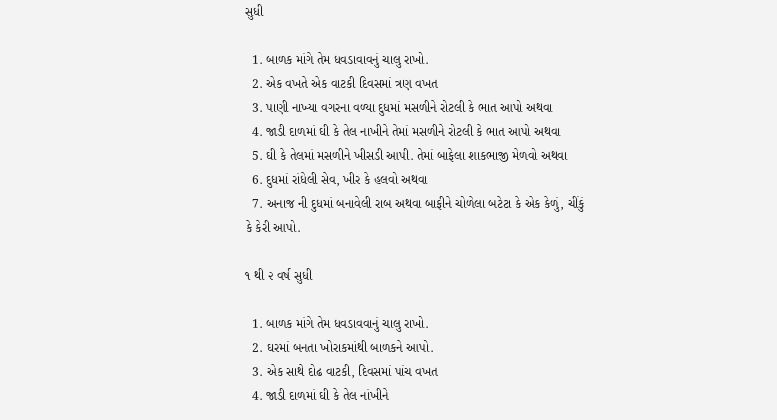સુધી

  1. બાળક માંગે તેમ ધવડાવાવનું ચાલુ રાખો.
  2. એક વખતે એક વાટકી દિવસમાં ત્રણ વખત
  3. પાણી નાખ્યા વગરના વળ્યા દુધમાં મસળીને રોટલી કે ભાત આપો અથવા
  4. જાડી દાળમાં ઘી કે તેલ નાખીને તેમાં મસળીને રોટલી કે ભાત આપો અથવા
  5. ઘી કે તેલમાં મસળીને ખીસડી આપી. તેમાં બાફેલા શાકભાજી મેળવો અથવા
  6. દુધમાં રાંધેલી સેવ, ખીર કે હલવો અથવા
  7. અનાજ ની દુધમાં બનાવેલી રાબ અથવા બાફીને ચોળેલા બટેટા કે એક કેળું, ચીંકું કે કેરી આપો.

૧ થી ૨ વર્ષ સુધી

  1. બાળક માંગે તેમ ધવડાવવાનું ચાલુ રાખો.
  2. ઘરમાં બનતા ખોરાકમાંથી બાળકને આપો.
  3. એક સાથે દોઢ વાટકી, દિવસમાં પાંચ વખત
  4. જાડી દાળમાં ઘી કે તેલ નાંખીને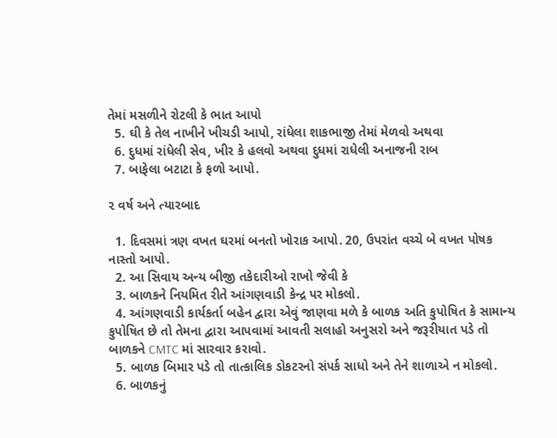તેમાં મસળીને રોટલી કે ભાત આપો
  5. ઘી કે તેલ નાખીને ખીચડી આપો, રાંધેલા શાકભાજી તેમાં મેળવો અથવા
  6. દુધમાં રાંધેલી સેવ, ખીર કે હલવો અથવા દુધમાં રાધેલી અનાજની રાબ
  7. બાફેલા બટાટા કે ફળો આપો.

૨ વર્ષ અને ત્યારબાદ

  1. દિવસમાં ત્રણ વખત ઘરમાં બનતો ખોરાક આપો. 20, ઉપરાંત વચ્ચે બે વખત પોષક નાસ્તો આપો.
  2. આ સિવાય અન્ય બીજી તકેદારીઓ રાખો જેવી કે
  3. બાળકને નિયમિત રીતે આંગણવાડી કેન્દ્ર પર મોકલો.
  4. આંગણવાડી કાર્યકર્તા બહેન દ્વારા એવું જાણવા મળે કે બાળક અતિ કુપોષિત કે સામાન્ય કુપોષિત છે તો તેમના દ્વારા આપવામાં આવતી સલાહો અનુસરો અને જરૂરીયાત પડે તો બાળકને CMTC માં સારવાર કરાવો.
  5. બાળક બિમાર પડે તો તાત્કાલિક ડોકટરનો સંપર્ક સાધો અને તેને શાળાએ ન મોકલો.
  6. બાળકનું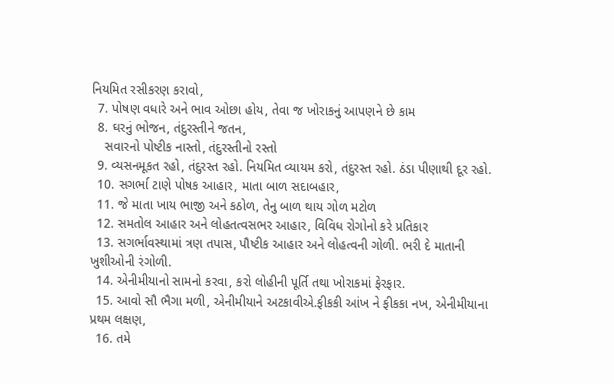નિયમિત રસીકરણ કરાવો,
  7. પોષણ વધારે અને ભાવ ઓછા હોય, તેવા જ ખોરાકનું આપણને છે કામ
  8. ઘરનું ભોજન, તંદુરસ્તીને જતન,
    સવારનો પોષ્ટીક નાસ્તો, તંદુરસ્તીનો રસ્તો
  9. વ્યસનમૂકત રહો, તંદુરસ્ત રહો. નિયમિત વ્યાયમ કરો, તંદુરસ્ત રહો. ઠંડા પીણાથી દૂર રહો.
  10. સગર્ભા ટાણે પોષક આહાર, માતા બાળ સદાબહાર,
  11. જે માતા ખાય ભાજી અને કઠોળ, તેનુ બાળ થાય ગોળ મટોળ
  12. સમતોલ આહાર અને લોહતત્વસભર આહાર, વિવિધ રોગોનો કરે પ્રતિકાર
  13. સગર્ભાવસ્થામાં ત્રણ તપાસ, પૌષ્ટીક આહાર અને લોહત્વની ગોળી. ભરી દે માતાની ખુશીઓની રંગોળી.
  14. એનીમીયાનો સામનો કરવા, કરો લોહીની પૂર્તિ તથા ખોરાકમાં ફેરફાર.
  15. આવો સૌ ભૈગા મળી, એનીમીયાને અટકાવીએ.ફીકકી આંખ ને ફીકકા નખ, એનીમીયાના પ્રથમ લક્ષણ,
  16. તમે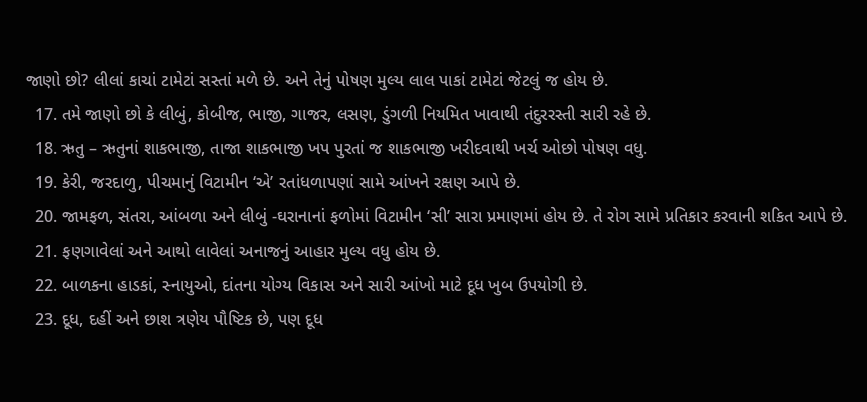જાણો છો? લીલાં કાચાં ટામેટાં સસ્તાં મળે છે. અને તેનું પોષણ મુલ્ય લાલ પાકાં ટામેટાં જેટલું જ હોય છે.
  17. તમે જાણો છો કે લીબું, કોબીજ, ભાજી, ગાજર, લસણ, ડુંગળી નિયમિત ખાવાથી તંદુરરસ્તી સારી રહે છે.
  18. ઋતુ – ઋતુનાં શાકભાજી, તાજા શાકભાજી ખપ પુરતાં જ શાકભાજી ખરીદવાથી ખર્ચ ઓછો પોષણ વધુ.
  19. કેરી, જરદાળુ, પીચમાનું વિટામીન ‘એ’ રતાંધળાપણાં સામે આંખને રક્ષણ આપે છે.
  20. જામફળ, સંતરા, આંબળા અને લીબું -ઘરાનાનાં ફળોમાં વિટામીન ‘સી’ સારા પ્રમાણમાં હોય છે. તે રોગ સામે પ્રતિકાર કરવાની શકિત આપે છે.
  21. ફણગાવેલાં અને આથો લાવેલાં અનાજનું આહાર મુલ્ય વધુ હોય છે.
  22. બાળકના હાડકાં, સ્નાયુઓ, દાંતના યોગ્ય વિકાસ અને સારી આંખો માટે દૂધ ખુબ ઉપયોગી છે.
  23. દૂધ, દહીં અને છાશ ત્રણેય પૌષ્ટિક છે, પણ દૂધ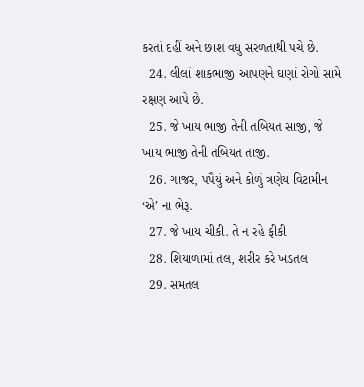કરતાં દહીં અને છાશ વધુ સરળતાથી પચે છે.
  24. લીલાં શાકભાજી આપણને ઘણાં રોગો સામે રક્ષણ આપે છે.
  25. જે ખાય ભાજી તેની તબિયત સાજી, જે ખાય ભાજી તેની તબિયત તાજી.
  26. ગાજર, પપૈયું અને કોળું ત્રણેય વિટામીન ‘એ’ ના ભેરૂ.
  27. જે ખાય ચીકી. તે ન રહે ફીકી
  28. શિયાળામાં તલ, શરીર કરે ખડતલ
  29. સમતલ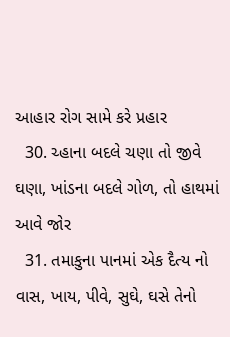આહાર રોગ સામે કરે પ્રહાર
  30. ચ્હાના બદલે ચણા તો જીવે ઘણા, ખાંડના બદલે ગોળ, તો હાથમાં આવે જોર
  31. તમાકુના પાનમાં એક દૈત્ય નો વાસ, ખાય, પીવે, સુઘે, ઘસે તેનો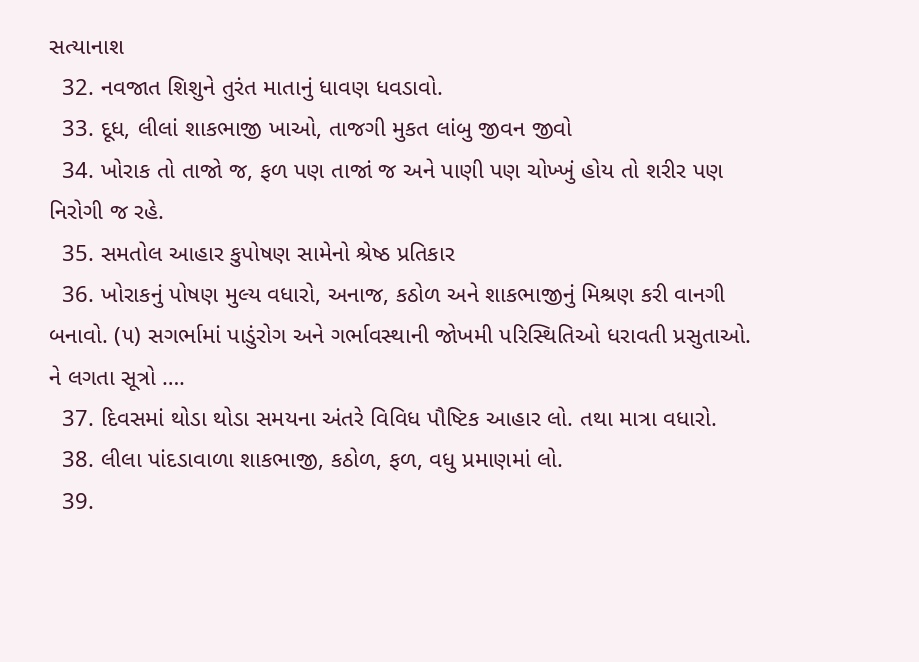સત્યાનાશ
  32. નવજાત શિશુને તુરંત માતાનું ધાવણ ધવડાવો.
  33. દૂધ, લીલાં શાકભાજી ખાઓ, તાજગી મુકત લાંબુ જીવન જીવો
  34. ખોરાક તો તાજો જ, ફળ પણ તાજાં જ અને પાણી પણ ચોખ્ખું હોય તો શરીર પણ નિરોગી જ રહે.
  35. સમતોલ આહાર કુપોષણ સામેનો શ્રેષ્ઠ પ્રતિકાર
  36. ખોરાકનું પોષણ મુલ્ય વધારો, અનાજ, કઠોળ અને શાકભાજીનું મિશ્રણ કરી વાનગી બનાવો. (૫) સગર્ભામાં પાડુંરોગ અને ગર્ભાવસ્થાની જોખમી પરિસ્થિતિઓ ધરાવતી પ્રસુતાઓ. ને લગતા સૂત્રો ….
  37. દિવસમાં થોડા થોડા સમયના અંતરે વિવિધ પૌષ્ટિક આહાર લો. તથા માત્રા વધારો.
  38. લીલા પાંદડાવાળા શાકભાજી, કઠોળ, ફળ, વધુ પ્રમાણમાં લો.
  39.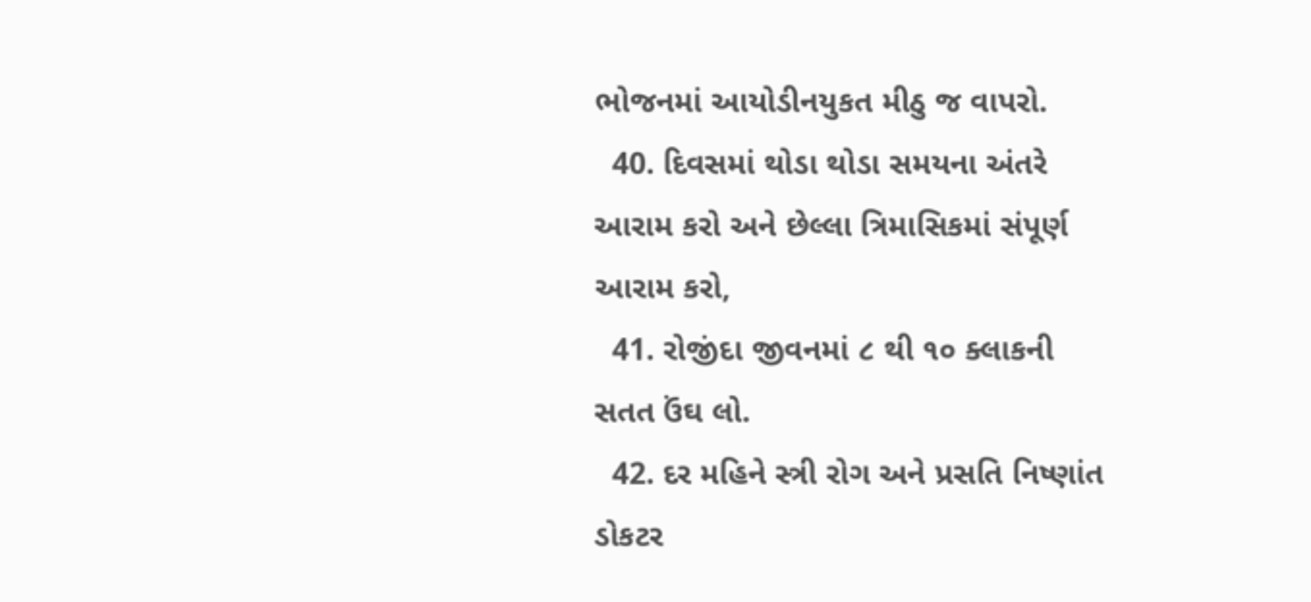ભોજનમાં આયોડીનયુકત મીઠુ જ વાપરો.
  40. દિવસમાં થોડા થોડા સમયના અંતરે આરામ કરો અને છેલ્લા ત્રિમાસિકમાં સંપૂર્ણ આરામ કરો,
  41. રોજીંદા જીવનમાં ૮ થી ૧૦ ક્લાકની સતત ઉંઘ લો.
  42. દર મહિને સ્ત્રી રોગ અને પ્રસતિ નિષ્ણાંત ડોકટર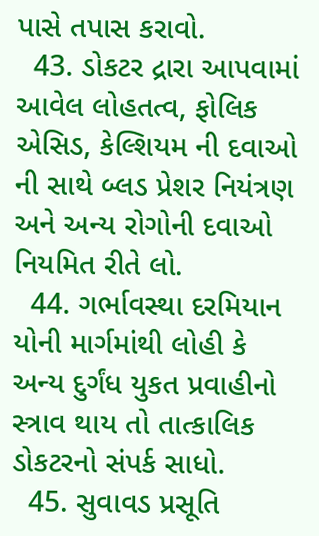પાસે તપાસ કરાવો.
  43. ડોકટર દ્રારા આપવામાં આવેલ લોહતત્વ, ફોલિક એસિડ, કેલ્શિયમ ની દવાઓ ની સાથે બ્લડ પ્રેશર નિયંત્રણ અને અન્ય રોગોની દવાઓ નિયમિત રીતે લો.
  44. ગર્ભાવસ્થા દરમિયાન યોની માર્ગમાંથી લોહી કે અન્ય દુર્ગંધ યુકત પ્રવાહીનો સ્ત્રાવ થાય તો તાત્કાલિક ડોકટરનો સંપર્ક સાધો.
  45. સુવાવડ પ્રસૂતિ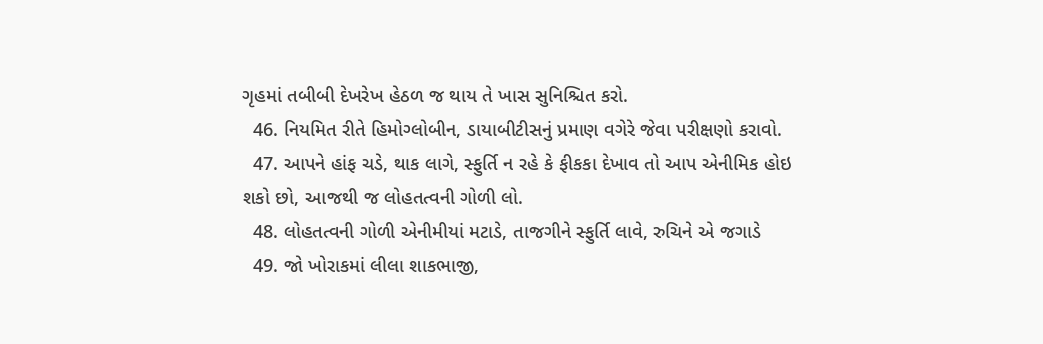ગૃહમાં તબીબી દેખરેખ હેઠળ જ થાય તે ખાસ સુનિશ્ચિત કરો.
  46. નિયમિત રીતે હિમોગ્લોબીન, ડાયાબીટીસનું પ્રમાણ વગેરે જેવા પરીક્ષણો કરાવો.
  47. આપને હાંફ ચડે, થાક લાગે, સ્ફુર્તિ ન રહે કે ફીકકા દેખાવ તો આપ એનીમિક હોઇ શકો છો, આજથી જ લોહતત્વની ગોળી લો.
  48. લોહતત્વની ગોળી એનીમીયાં મટાડે, તાજગીને સ્ફુર્તિ લાવે, રુચિને એ જગાડે
  49. જો ખોરાકમાં લીલા શાકભાજી,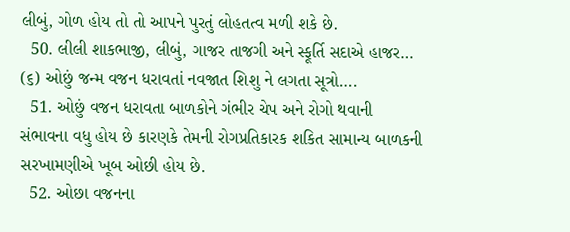લીબું, ગોળ હોય તો તો આપને પુરતું લોહતત્વ મળી શકે છે.
  50. લીલી શાકભાજી, લીબું, ગાજર તાજગી અને સ્ફૂર્તિ સદાએ હાજર… (૬) ઓછું જન્મ વજન ધરાવતાં નવજાત શિશુ ને લગતા સૂત્રો….
  51. ઓછું વજન ધરાવતા બાળકોને ગંભીર ચેપ અને રોગો થવાની સંભાવના વધુ હોય છે કારણકે તેમની રોગપ્રતિકારક શકિત સામાન્ય બાળકની સરખામણીએ ખૂબ ઓછી હોય છે.
  52. ઓછા વજનના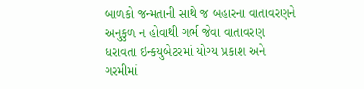બાળકો જન્મતાની સાથે જ બહારના વાતાવરણને અનુકુળ ન હોવાથી ગર્ભ જેવા વાતાવરણ ધરાવતા ઇન્કયુબેટરમાં યોગ્ય પ્રકાશ અને ગરમીમાં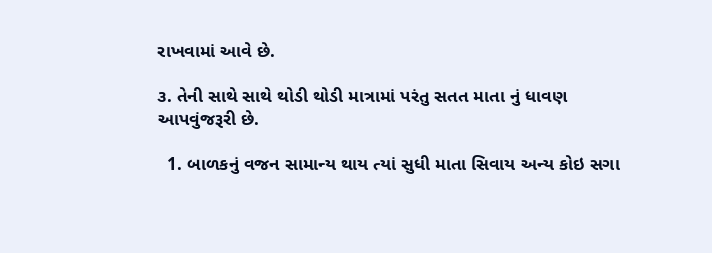રાખવામાં આવે છે.

૩. તેની સાથે સાથે થોડી થોડી માત્રામાં પરંતુ સતત માતા નું ધાવણ આપવુંજરૂરી છે.

  1. બાળકનું વજન સામાન્ય થાય ત્યાં સુધી માતા સિવાય અન્ય કોઇ સગા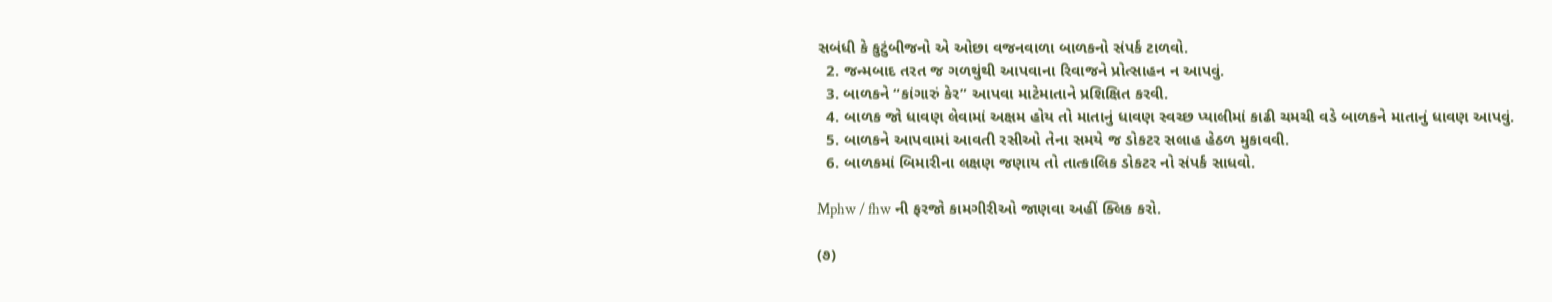સબંધી કે કુટુંબીજનો એ ઓછા વજનવાળા બાળકનો સંપર્ક ટાળવો.
  2. જન્મબાદ તરત જ ગળથુંથી આપવાના રિવાજને પ્રોત્સાહન ન આપવું.
  3. બાળકને “કાંગારું કેર” આપવા માટેમાતાને પ્રશિક્ષિત કરવી.
  4. બાળક જો ધાવણ લેવામાં અક્ષમ હોય તો માતાનું ધાવણ સ્વચ્છ પ્યાલીમાં કાઢી ચમચી વડે બાળકને માતાનું ધાવણ આપવું.
  5. બાળકને આપવામાં આવતી રસીઓ તેના સમયે જ ડોકટર સલાહ હેઠળ મુકાવવી.
  6. બાળકમાં બિમારીના લક્ષણ જણાય તો તાત્કાલિક ડોકટર નો સંપર્ક સાધવો.

Mphw / fhw ની ફરજો કામગીરીઓ જાણવા અહીં ક્લિક કરો.

(૭)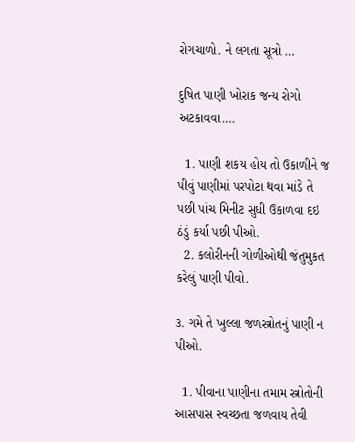રોગચાળો. ને લગતા સૂત્રો …

દુષિત પાણી ખોરાક જન્ય રોગો અટકાવવા….

  1. પાણી શકય હોય તો ઉકાળીને જ પીવું પાણીમાં પરપોટા થવા માંડે તે પછી પાંચ મિનીટ સુધી ઉકાળવા દઇ ઠંડું કર્યા પછી પીઓ.
  2. કલોરીનની ગોળીઓથી જંતુમુકત કરેલું પાણી પીવો.

૩. ગમે તે ખુલ્લા જળસ્ત્રોતનું પાણી ન પીઓ.

  1. પીવાના પાણીના તમામ સ્ત્રોતોની આસપાસ સ્વચ્છતા જળવાય તેવી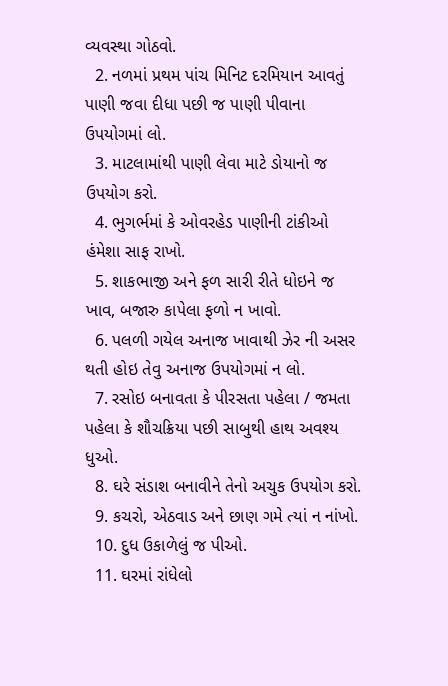વ્યવસ્થા ગોઠવો.
  2. નળમાં પ્રથમ પાંચ મિનિટ દરમિયાન આવતું પાણી જવા દીધા પછી જ પાણી પીવાના ઉપયોગમાં લો.
  3. માટલામાંથી પાણી લેવા માટે ડોયાનો જ ઉપયોગ કરો.
  4. ભુગર્ભમાં કે ઓવરહેડ પાણીની ટાંકીઓ હંમેશા સાફ રાખો.
  5. શાકભાજી અને ફળ સારી રીતે ધોઇને જ ખાવ, બજારુ કાપેલા ફળો ન ખાવો.
  6. પલળી ગયેલ અનાજ ખાવાથી ઝેર ની અસર થતી હોઇ તેવુ અનાજ ઉપયોગમાં ન લો.
  7. રસોઇ બનાવતા કે પીરસતા પહેલા / જમતા પહેલા કે શૌચક્રિયા પછી સાબુથી હાથ અવશ્ય ધુઓ.
  8. ઘરે સંડાશ બનાવીને તેનો અચુક ઉપયોગ કરો.
  9. કચરો, એઠવાડ અને છાણ ગમે ત્યાં ન નાંખો.
  10. દુધ ઉકાળેલું જ પીઓ.
  11. ઘરમાં રાંધેલો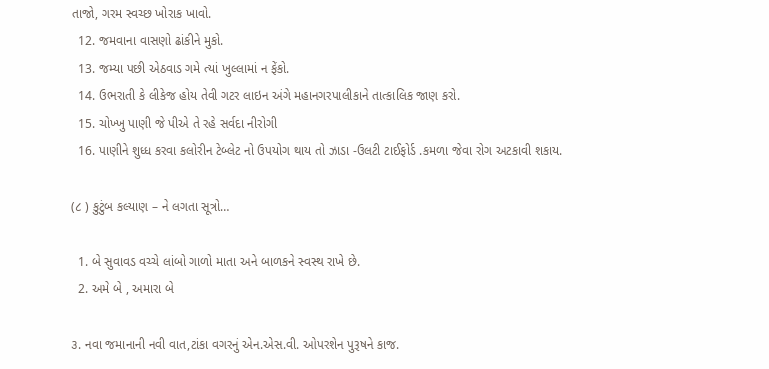તાજો, ગરમ સ્વચ્છ ખોરાક ખાવો.
  12. જમવાના વાસણો ઢાંકીને મુકો.
  13. જમ્યા પછી એઠવાડ ગમે ત્યાં ખુલ્લામાં ન ફેંકો.
  14. ઉભરાતી કે લીકેજ હોય તેવી ગટર લાઇન અંગે મહાનગરપાલીકાને તાત્કાલિક જાણ કરો.
  15. ચોખ્ખુ પાણી જે પીએ તે રહે સર્વદા નીરોગી
  16. પાણીને શુધ્ધ કરવા કલોરીન ટેબ્લેટ નો ઉપયોગ થાય તો ઝાડા -ઉલટી ટાઈફોર્ડ .કમળા જેવા રોગ અટકાવી શકાય.

(૮ ) કુટુંબ કલ્યાણ – ને લગતા સૂત્રો…

  1. બે સુવાવડ વચ્ચે લાંબો ગાળો માતા અને બાળકને સ્વસ્થ રાખે છે.
  2. અમે બે , અમારા બે

૩. નવા જમાનાની નવી વાત,ટાંકા વગરનું એન.એસ.વી. ઓપરશેન પુરૂષને કાજ.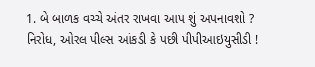1. બે બાળક વચ્ચે અંતર રાખવા આપ શું અપનાવશો ? નિરોધ, ઓરલ પીલ્સ આંકડી કે પછી પીપીઆઇયુસીડી !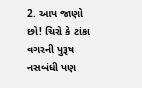2. આપ જાણો છો! ચિરો કે ટાંકા વગરની પુરૂષ નસબંધી પણ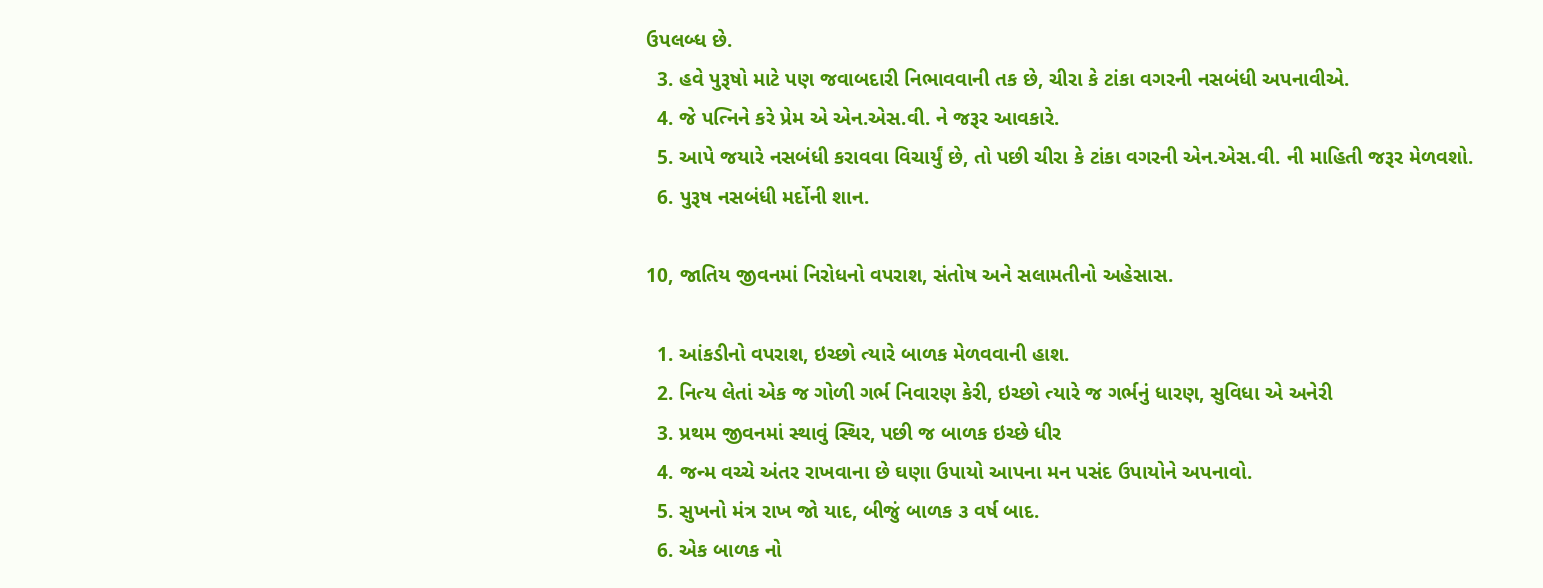ઉપલબ્ધ છે.
  3. હવે પુરૂષો માટે પણ જવાબદારી નિભાવવાની તક છે, ચીરા કે ટાંકા વગરની નસબંધી અપનાવીએ.
  4. જે પત્નિને કરે પ્રેમ એ એન.એસ.વી. ને જરૂર આવકારે.
  5. આપે જયારે નસબંધી કરાવવા વિચાર્યું છે, તો પછી ચીરા કે ટાંકા વગરની એન.એસ.વી. ની માહિતી જરૂર મેળવશો.
  6. પુરૂષ નસબંધી મર્દોની શાન.

10, જાતિય જીવનમાં નિરોધનો વપરાશ, સંતોષ અને સલામતીનો અહેસાસ.

  1. આંકડીનો વપરાશ, ઇચ્છો ત્યારે બાળક મેળવવાની હાશ.
  2. નિત્ય લેતાં એક જ ગોળી ગર્ભ નિવારણ કેરી, ઇચ્છો ત્યારે જ ગર્ભનું ધારણ, સુવિધા એ અનેરી
  3. પ્રથમ જીવનમાં સ્થાવું સ્થિર, પછી જ બાળક ઇચ્છે ધીર
  4. જન્મ વચ્ચે અંતર રાખવાના છે ઘણા ઉપાયો આપના મન પસંદ ઉપાયોને અપનાવો.
  5. સુખનો મંત્ર રાખ જો યાદ, બીજું બાળક ૩ વર્ષ બાદ.
  6. એક બાળક નો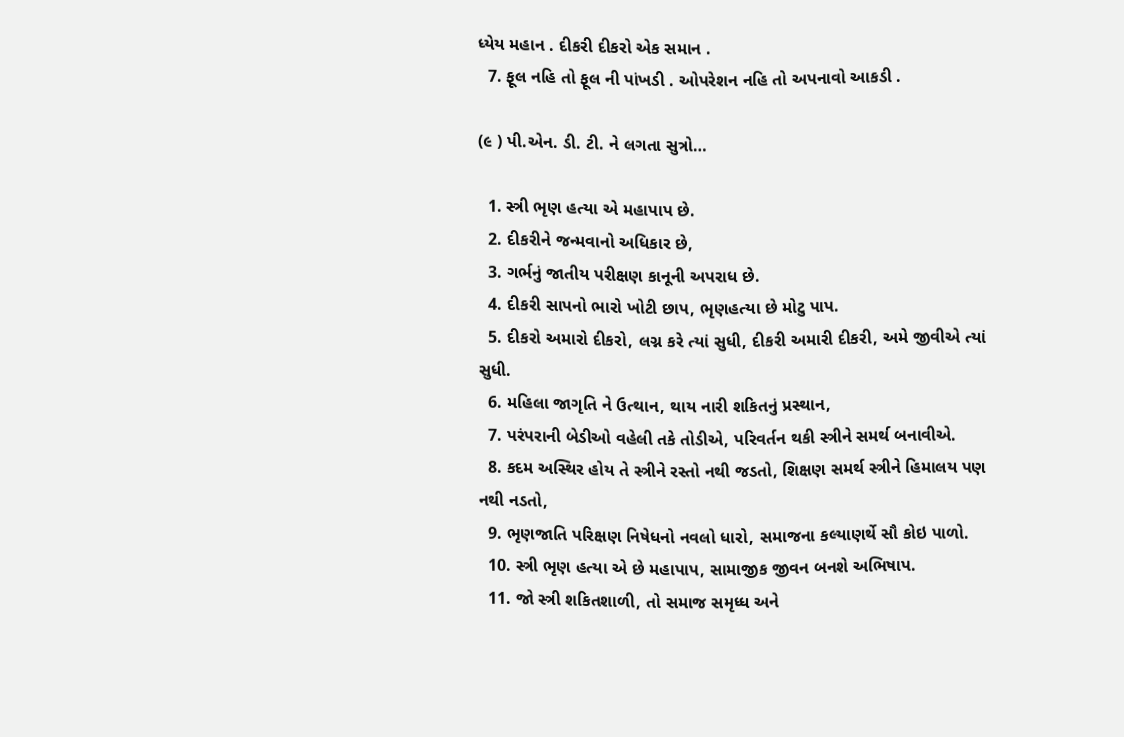ધ્યેય મહાન . દીકરી દીકરો એક સમાન .
  7. ફૂલ નહિ તો ફૂલ ની પાંખડી . ઓપરેશન નહિ તો અપનાવો આકડી .

(૯ ) પી.એન. ડી. ટી. ને લગતા સુત્રો…

  1. સ્ત્રી ભૃણ હત્યા એ મહાપાપ છે.
  2. દીકરીને જન્મવાનો અધિકાર છે,
  3. ગર્ભનું જાતીય પરીક્ષણ કાનૂની અપરાધ છે.
  4. દીકરી સાપનો ભારો ખોટી છાપ, ભૃણહત્યા છે મોટુ પાપ.
  5. દીકરો અમારો દીકરો, લગ્ન કરે ત્યાં સુધી, દીકરી અમારી દીકરી, અમે જીવીએ ત્યાં સુધી.
  6. મહિલા જાગૃતિ ને ઉત્થાન, થાય નારી શકિતનું પ્રસ્થાન,
  7. પરંપરાની બેડીઓ વહેલી તકે તોડીએ, પરિવર્તન થકી સ્ત્રીને સમર્થ બનાવીએ.
  8. કદમ અસ્થિર હોય તે સ્ત્રીને રસ્તો નથી જડતો, શિક્ષણ સમર્થ સ્ત્રીને હિમાલય પણ નથી નડતો,
  9. ભૃણજાતિ પરિક્ષણ નિષેધનો નવલો ધારો, સમાજના કલ્યાણર્થે સૌ કોઇ પાળો.
  10. સ્ત્રી ભૃણ હત્યા એ છે મહાપાપ, સામાજીક જીવન બનશે અભિષાપ.
  11. જો સ્ત્રી શકિતશાળી, તો સમાજ સમૃધ્ધ અને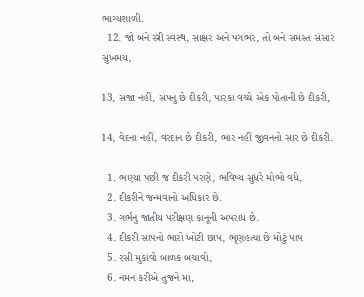ભાગ્યશાળી.
  12. જો બંને સ્ત્રી સ્વસ્થ, સાક્ષર અને પગભર, તો બને સમસ્ત સંસાર સુખમય,

13, સજા નહીં, સપનુ છે દીકરી, પારકા વચ્ચે એક પોતાની છે દીકરી,

14, વેદના નહીં, વરદાન છે દીકરી, ભાર નહીં જીવનનો સાર છે દીકરી.

  1. ભણ્યા પછી જ દીકરી પરણે, ભવિષ્ય સુધરે મોભો વધે,
  2. દીકરીને જન્મવાનો અધિકાર છે.
  3. ગર્ભનુ જાતીય પરીક્ષણ કાનૂની અપરાધ છે.
  4. દીકરી સાપનો ભારો ખોટી છાપ, ભૃણહત્યા છે મોટું પાપ
  5. રસી મુકાવો બાળક બચાવો,
  6. નમન કરીએ તુજને મા,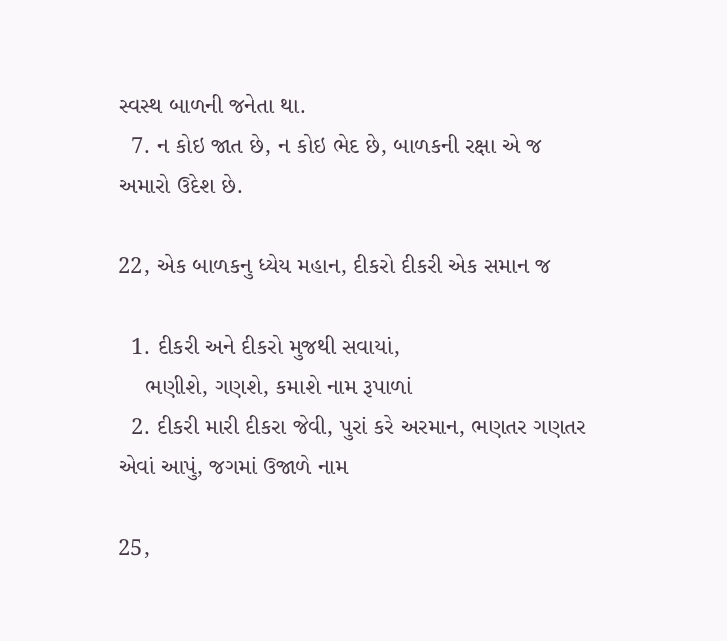સ્વસ્થ બાળની જનેતા થા.
  7. ન કોઇ જાત છે, ન કોઇ ભેદ છે, બાળકની રક્ષા એ જ અમારો ઉદેશ છે.

22, એક બાળકનુ ધ્યેય મહાન, દીકરો દીકરી એક સમાન જ

  1. દીકરી અને દીકરો મુજથી સવાયાં,
    ભણીશે, ગણશે, કમાશે નામ રૂપાળાં
  2. દીકરી મારી દીકરા જેવી, પુરાં કરે અરમાન, ભણતર ગણતર એવાં આપું, જગમાં ઉજાળે નામ

25,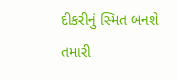દીકરીનું સ્મિત બનશે તમારી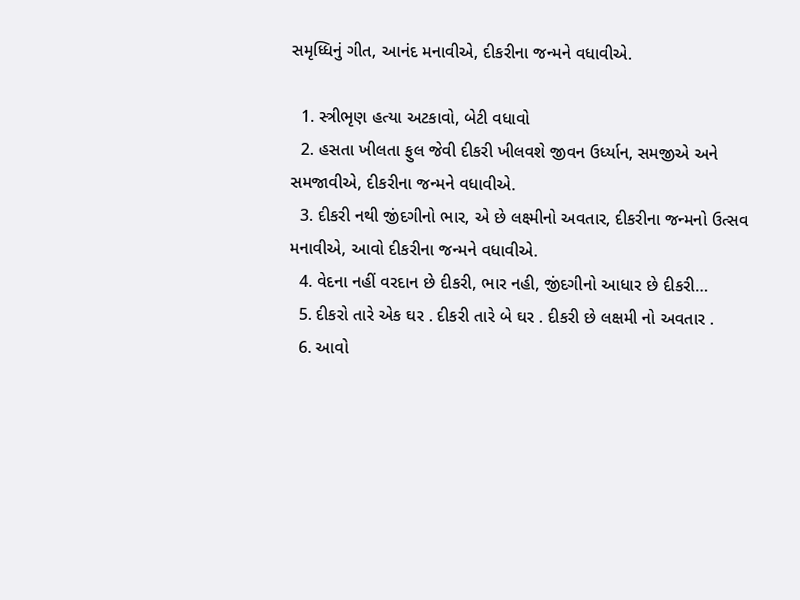સમૃધ્ધિનું ગીત, આનંદ મનાવીએ, દીકરીના જન્મને વધાવીએ.

  1. સ્ત્રીભૃણ હત્યા અટકાવો, બેટી વધાવો
  2. હસતા ખીલતા ફુલ જેવી દીકરી ખીલવશે જીવન ઉર્ધ્યાન, સમજીએ અને સમજાવીએ, દીકરીના જન્મને વધાવીએ.
  3. દીકરી નથી જીંદગીનો ભાર, એ છે લક્ષ્મીનો અવતાર, દીકરીના જન્મનો ઉત્સવ મનાવીએ, આવો દીકરીના જન્મને વધાવીએ.
  4. વેદના નહીં વરદાન છે દીકરી, ભાર નહી, જીંદગીનો આધાર છે દીકરી…
  5. દીકરો તારે એક ઘર . દીકરી તારે બે ઘર . દીકરી છે લક્ષમી નો અવતાર .
  6. આવો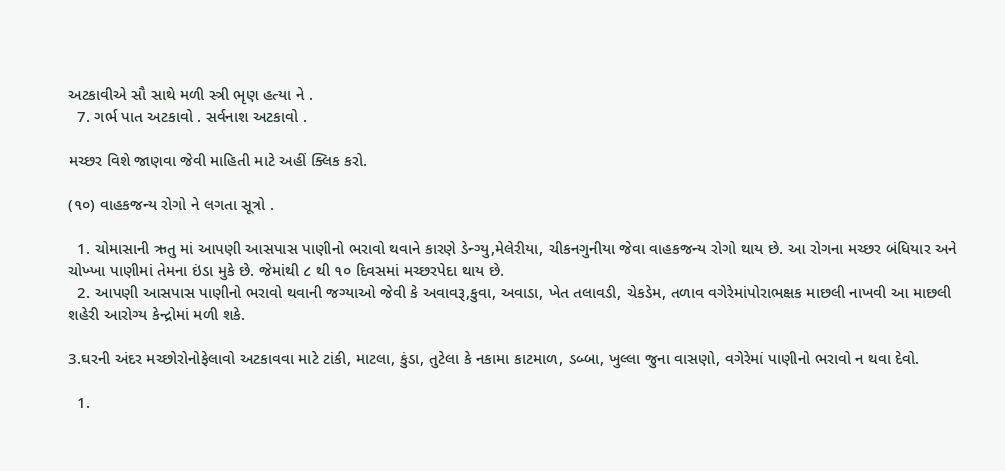અટકાવીએ સૌ સાથે મળી સ્ત્રી ભૃણ હત્યા ને .
  7. ગર્ભ પાત અટકાવો . સર્વનાશ અટકાવો .

મચ્છર વિશે જાણવા જેવી માહિતી માટે અહીં ક્લિક કરો.

(૧૦) વાહકજન્ય રોગો ને લગતા સૂત્રો .

  1. ચોમાસાની ઋતુ માં આપણી આસપાસ પાણીનો ભરાવો થવાને કારણે ડેન્ગ્યુ,મેલેરીયા, ચીકનગુનીયા જેવા વાહકજન્ય રોગો થાય છે. આ રોગના મચ્છર બંધિયાર અને ચોખ્ખા પાણીમાં તેમના ઇંડા મુકે છે. જેમાંથી ૮ થી ૧૦ દિવસમાં મચ્છરપેદા થાય છે.
  2. આપણી આસપાસ પાણીનો ભરાવો થવાની જગ્યાઓ જેવી કે અવાવરૂ,કુવા, અવાડા, ખેત તલાવડી, ચેકડેમ, તળાવ વગેરેમાંપોરાભક્ષક માછલી નાખવી આ માછલી શહેરી આરોગ્ય કેન્દ્રોમાં મળી શકે.

3.ઘરની અંદર મચ્છોરોનોફેલાવો અટકાવવા માટે ટાંકી, માટલા, કુંડા, તુટેલા કે નકામા કાટમાળ, ડબ્બા, ખુલ્લા જુના વાસણો, વગેરેમાં પાણીનો ભરાવો ન થવા દેવો.

  1.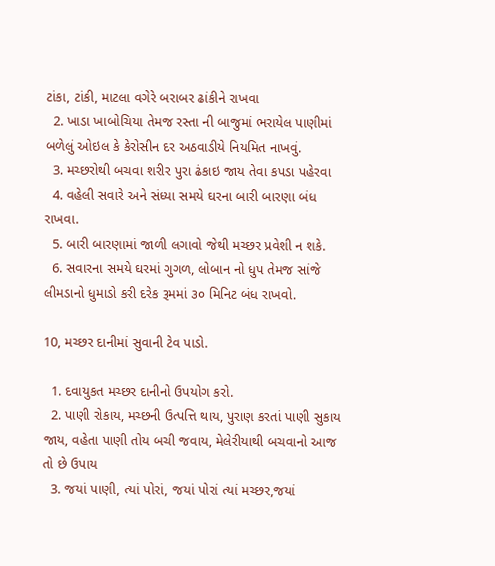ટાંકા, ટાંકી, માટલા વગેરે બરાબર ઢાંકીને રાખવા
  2. ખાડા ખાબોચિયા તેમજ રસ્તા ની બાજુમાં ભરાયેલ પાણીમાં બળેલું ઓઇલ કે કેરોસીન દર અઠવાડીયે નિયમિત નાખવું.
  3. મચ્છરોથી બચવા શરીર પુરા ઢંકાઇ જાય તેવા કપડા પહેરવા
  4. વહેલી સવારે અને સંધ્યા સમયે ઘરના બારી બારણા બંધ રાખવા.
  5. બારી બારણામાં જાળી લગાવો જેથી મચ્છર પ્રવેશી ન શકે.
  6. સવારના સમયે ઘરમાં ગુગળ, લોબાન નો ધુપ તેમજ સાંજે લીમડાનો ધુમાડો કરી દરેક રૂમમાં ૩૦ મિનિટ બંધ રાખવો.

10, મચ્છર દાનીમાં સુવાની ટેવ પાડો.

  1. દવાયુકત મચ્છર દાનીનો ઉપયોગ કરો.
  2. પાણી રોકાય, મચ્છની ઉત્પત્તિ થાય, પુરાણ કરતાં પાણી સુકાય જાય, વહેતા પાણી તોય બચી જવાય, મેલેરીયાથી બચવાનો આજ તો છે ઉપાય
  3. જયાં પાણી, ત્યાં પોરાં, જયાં પોરાં ત્યાં મચ્છર,જયાં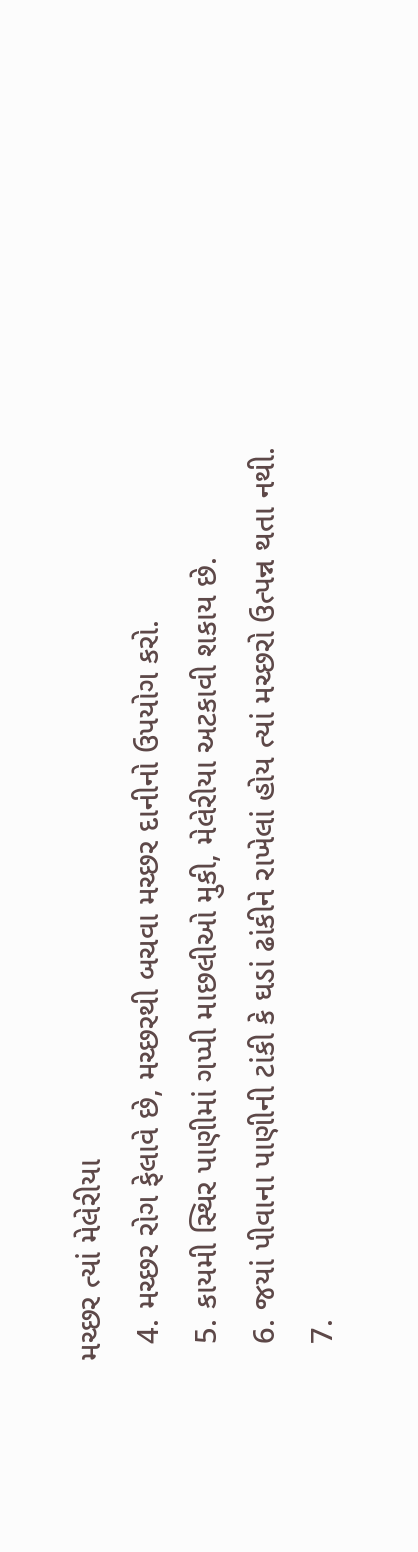મચ્છર ત્યાં મેલેરીયા
  4. મચ્છર રોગ ફેલાવે છે, મચ્છરથી બચવા મચ્છર દાનીનો ઉપયોગ કરો.
  5. કાયમી સ્થિર પાણીમાં ગપ્પી માછલીઓ મુકી, મેલેરીયા અટકાવી શકાય છે.
  6. જયાં પીવાના પાણીની ટાંકી કે ઘડાં ઢાંકીને રાખેલાં હોય ત્યાં મચ્છરો ઉત્પન્ન થતા નથી.
  7.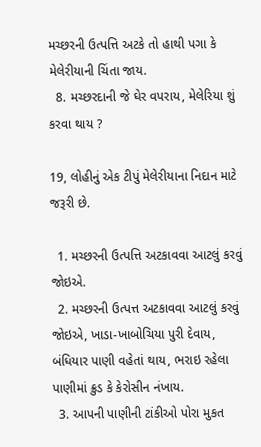મચ્છરની ઉત્પત્તિ અટકે તો હાથી પગા કે મેલેરીયાની ચિંતા જાય.
  8. મચ્છરદાની જે ઘેર વપરાય, મેલેરિયા શું કરવા થાય ?

19, લોહીનું એક ટીપું મેલેરીયાના નિદાન માટે જરૂરી છે.

  1. મચ્છરની ઉત્પત્તિ અટકાવવા આટલું કરવું જોઇએ.
  2. મચ્છરની ઉત્પત્ત અટકાવવા આટલું કરવું જોઇએ, ખાડા-ખાબોચિયા પુરી દેવાય, બંધિયાર પાણી વહેતાં થાય, ભરાઇ રહેલા પાણીમાં ક્રુડ કે કેરોસીન નંખાય.
  3. આપની પાણીની ટાંકીઓ પોરા મુકત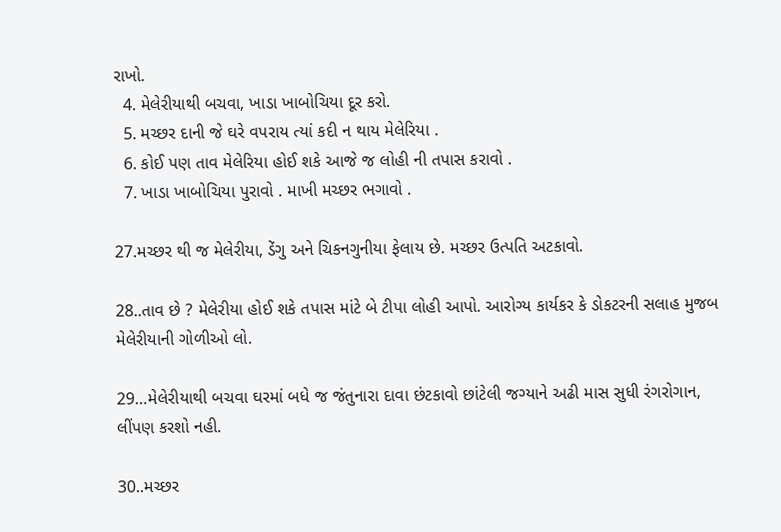રાખો.
  4. મેલેરીયાથી બચવા, ખાડા ખાબોચિયા દૂર કરો.
  5. મચ્છર દાની જે ઘરે વપરાય ત્યાં કદી ન થાય મેલેરિયા .
  6. કોઈ પણ તાવ મેલેરિયા હોઈ શકે આજે જ લોહી ની તપાસ કરાવો .
  7. ખાડા ખાબોચિયા પુરાવો . માખી મચ્છર ભગાવો .

27.મચ્છર થી જ મેલેરીયા, ડેંગુ અને ચિકનગુનીયા ફેલાય છે. મચ્છર ઉત્પતિ અટકાવો.

28..તાવ છે ? મેલેરીયા હોઈ શકે તપાસ માંટે બે ટીપા લોહી આપો. આરોગ્ય કાર્યકર કે ડોકટરની સલાહ મુજબ મેલેરીયાની ગોળીઓ લો.

29…મેલેરીયાથી બચવા ઘરમાં બધે જ જંતુનારા દાવા છંટકાવો છાંટેલી જગ્યાને અઢી માસ સુધી રંગરોગાન, લીંપણ કરશો નહી.

30..મચ્છર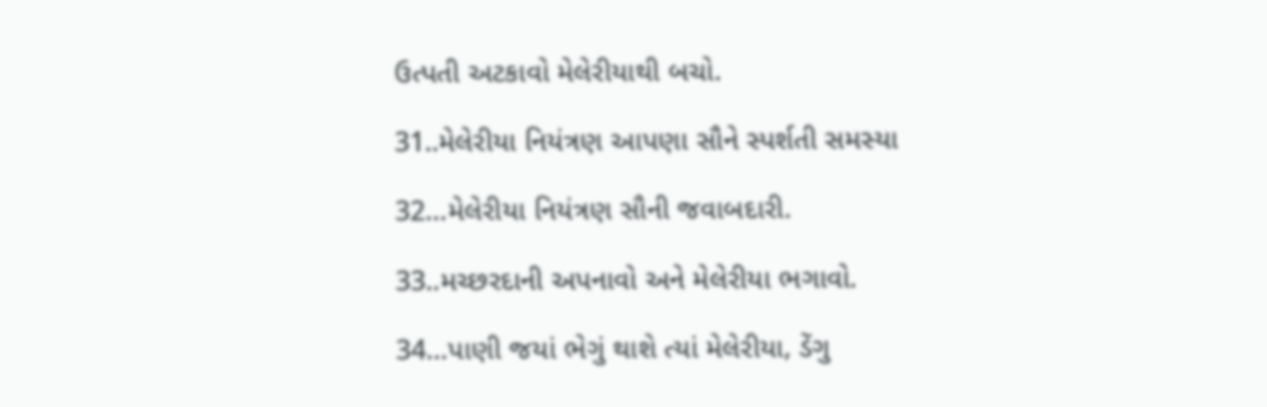ઉત્પતી અટકાવો મેલેરીયાથી બચો.

31..મેલેરીયા નિયંત્રણ આપણા સૌને સ્પર્શતી સમસ્યા

32…મેલેરીયા નિયંત્રણ સૌની જવાબદારી.

33..મચ્છરદાની અપનાવો અને મેલેરીયા ભગાવો.

34…પાણી જયાં ભેગું થાશે ત્યાં મેલેરીયા, ડેંગુ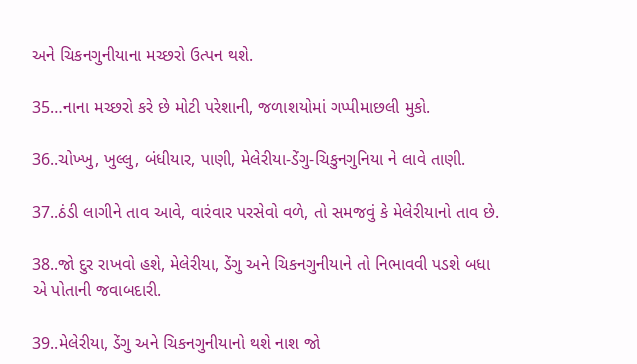અને ચિકનગુનીયાના મચ્છરો ઉત્પન થશે.

35…નાના મચ્છરો કરે છે મોટી પરેશાની, જળાશયોમાં ગપ્પીમાછલી મુકો.

36..ચોખ્ખુ, ખુલ્લુ, બંધીયાર, પાણી, મેલેરીયા-ડેંગુ-ચિકુનગુનિયા ને લાવે તાણી.

37..ઠંડી લાગીને તાવ આવે, વારંવાર પરસેવો વળે, તો સમજવું કે મેલેરીયાનો તાવ છે.

38..જો દુર રાખવો હશે, મેલેરીયા, ડેંગુ અને ચિકનગુનીયાને તો નિભાવવી પડશે બધા એ પોતાની જવાબદારી.

39..મેલેરીયા, ડેંગુ અને ચિકનગુનીયાનો થશે નાશ જો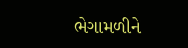ભેગામળીને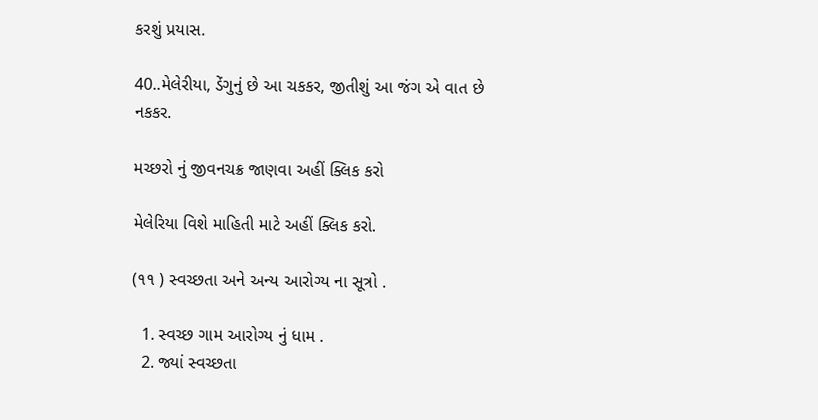કરશું પ્રયાસ.

40..મેલેરીયા, ડેંગુનું છે આ ચકકર, જીતીશું આ જંગ એ વાત છે નકકર.

મચ્છરો નું જીવનચક્ર જાણવા અહીં ક્લિક કરો

મેલેરિયા વિશે માહિતી માટે અહીં ક્લિક કરો.

(૧૧ ) સ્વચ્છતા અને અન્ય આરોગ્ય ના સૂત્રો .

  1. સ્વચ્છ ગામ આરોગ્ય નું ધામ .
  2. જ્યાં સ્વચ્છતા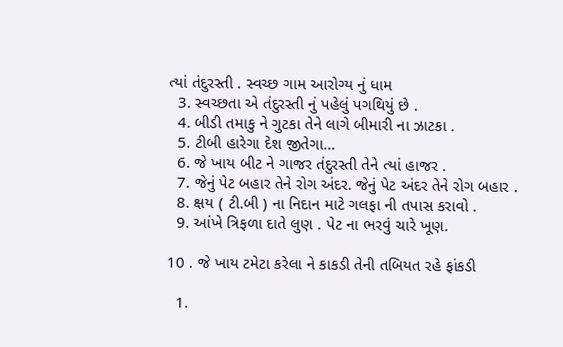ત્યાં તંદુરસ્તી . સ્વચ્છ ગામ આરોગ્ય નું ધામ
  3. સ્વચ્છતા એ તંદુરસ્તી નું પહેલું પગથિયું છે .
  4. બીડી તમાકુ ને ગુટકા તેને લાગે બીમારી ના ઝાટકા .
  5. ટીબી હારેગા દેશ જીતેગા…
  6. જે ખાય બીટ ને ગાજર તંદુરસ્તી તેને ત્યાં હાજર .
  7. જેનું પેટ બહાર તેને રોગ અંદર. જેનું પેટ અંદર તેને રોગ બહાર .
  8. ક્ષય ( ટી.બી ) ના નિદાન માટે ગલફા ની તપાસ કરાવો .
  9. આંખે ત્રિફળા દાતે લુણ . પેટ ના ભરવું ચારે ખૂણ.

10 . જે ખાય ટમેટા કરેલા ને કાકડી તેની તબિયત રહે ફાંકડી

  1.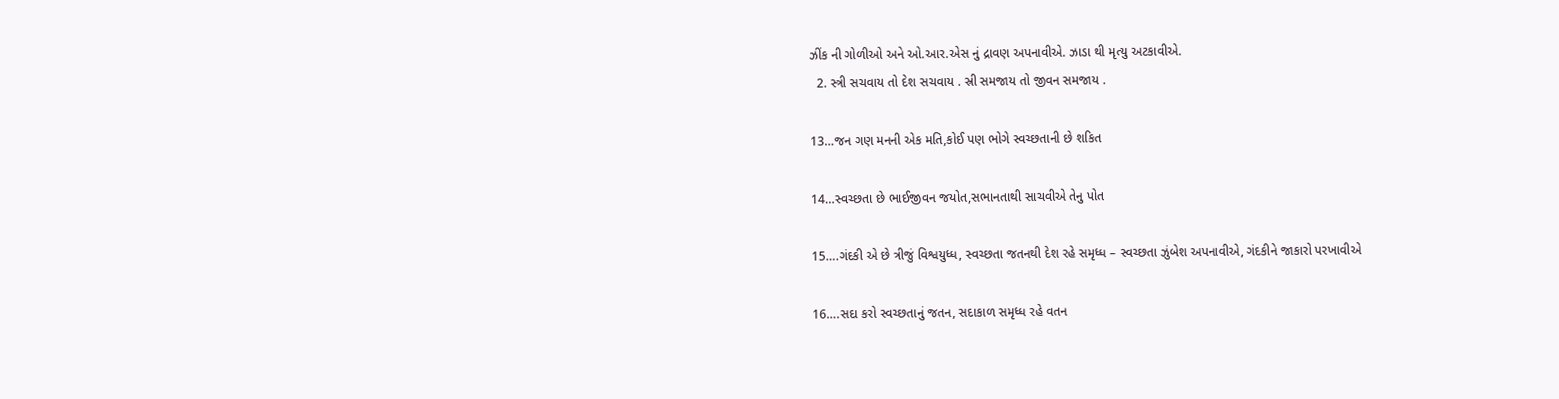ઝીંક ની ગોળીઓ અને ઓ.આર.એસ નું દ્રાવણ અપનાવીએ. ઝાડા થી મૃત્યુ અટકાવીએ.
  2. સ્ત્રી સચવાય તો દેશ સચવાય . સ્રી સમજાય તો જીવન સમજાય .

13…જન ગણ મનની એક મતિ,કોઈ પણ ભોગે સ્વચ્છતાની છે શકિત

14…સ્વચ્છતા છે ભાઈજીવન જયોત,સભાનતાથી સાચવીએ તેનુ પોત

15….ગંદકી એ છે ત્રીજું વિશ્વયુધ્ધ, સ્વચ્છતા જતનથી દેશ રહે સમૃધ્ધ – સ્વચ્છતા ઝુંબેશ અપનાવીએ, ગંદકીને જાકારો પરખાવીએ

16….સદા કરો સ્વચ્છતાનું જતન, સદાકાળ સમૃધ્ધ રહે વતન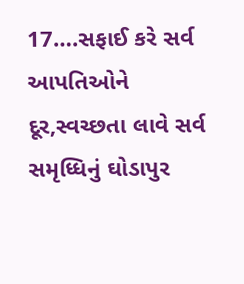17….સફાઈ કરે સર્વ આપતિઓને દૂર,સ્વચ્છતા લાવે સર્વ સમૃધ્ધિનું ઘોડાપુર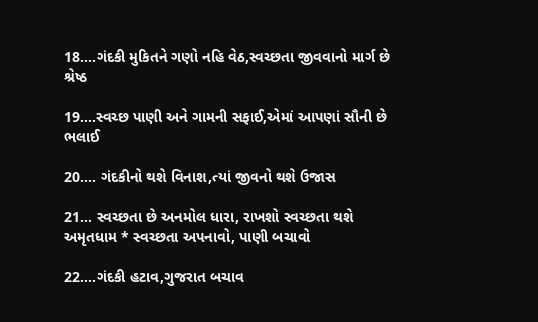18….ગંદકી મુકિતને ગણો નહિ વેઠ,સ્વચ્છતા જીવવાનો માર્ગ છે શ્રેષ્ઠ

19….સ્વચ્છ પાણી અને ગામની સફાઈ,એમાં આપણાં સૌની છે ભલાઈ

20…. ગંદકીનો થશે વિનાશ,ત્યાં જીવનો થશે ઉજાસ

21… સ્વચ્છતા છે અનમોલ ધારા, રાખશો સ્વચ્છતા થશે અમૃતધામ * સ્વચ્છતા અપનાવો, પાણી બચાવો

22….ગંદકી હટાવ,ગુજરાત બચાવ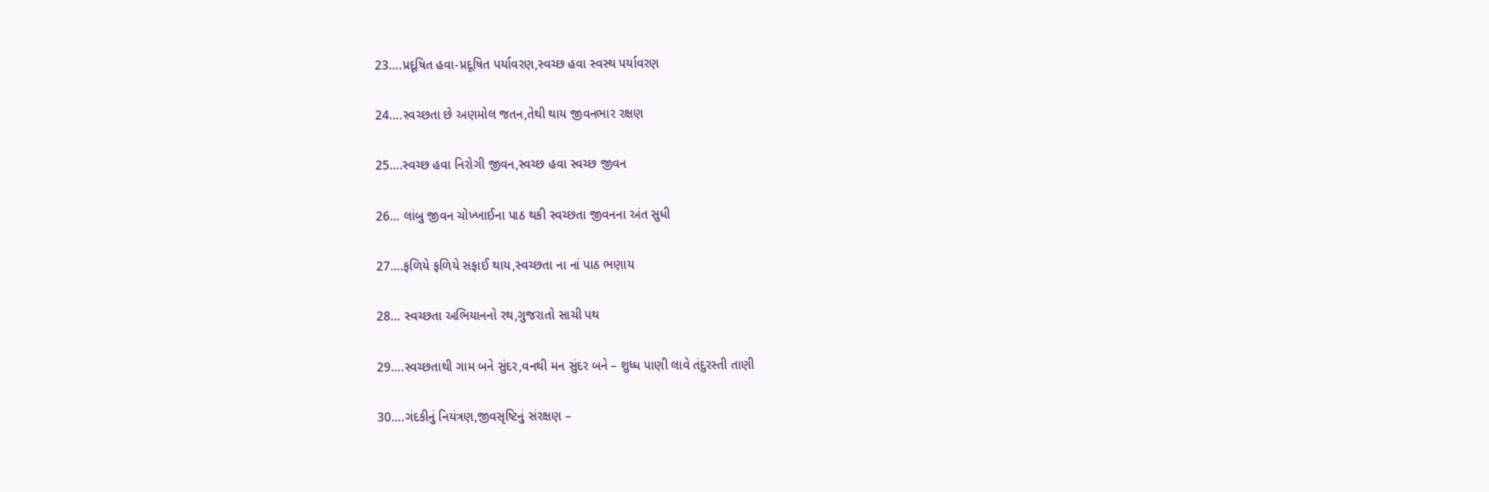23….પ્રદૂષિત હવા-પ્રદૂષિત પર્યાવરણ,સ્વચ્છ હવા સ્વસ્થ પર્યાવરણ

24….સ્વચ્છતા છે અણમોલ જતન,તેથી થાય જીવનભાર રક્ષણ

25….સ્વચ્છ હવા નિરોગી જીવન,સ્વચ્છ હવા સ્વચ્છ જીવન

26… લાંબુ જીવન ચોખ્ખાઈના પાઠ થકી સ્વચ્છતા જીવનના અંત સુધી

27….ફળિયે ફળિયે સફાઈ થાય,સ્વચ્છતા ના નાં પાઠ ભણાય

28… સ્વચ્છતા અભિયાનનો રથ,ગુજરાતો સાચી પથ

29….સ્વચ્છતાથી ગામ બને સુંદર,વનથી મન સુંદર બને – શુધ્ધ પાણી લાવે તંદુરસ્તી તાણી

30….ગંદકીનું નિયંત્રણ,જીવસૃષ્ટિનું સંરક્ષણ –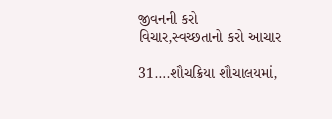જીવનની કરો વિચાર,સ્વચ્છતાનો કરો આચાર

31….શૌચક્રિયા શૌચાલયમાં,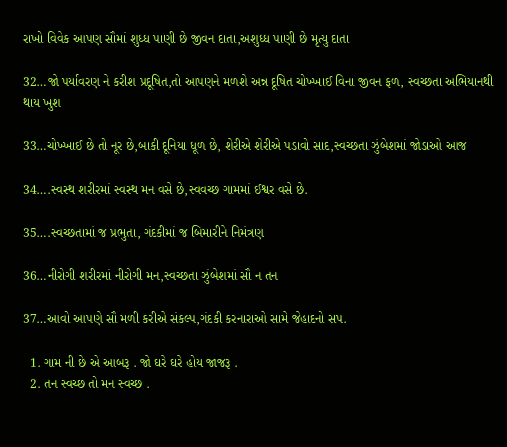રાખો વિવેક આપણ સૌમાં શુધ્ધ પાણી છે જીવન દાતા,અશુધ્ધ પાણી છે મૃત્યુ દાતા

32…જો પર્યાવરણ ને કરીશ પ્રદૂષિત,તો આપણને મળશે અન્ન દૂષિત ચોખ્ખાઈ વિના જીવન ફળ, સ્વચ્છતા અભિયાનથી થાય ખુશ

33…ચોખ્ખાઈ છે તો નૂર છે,બાકી દૂનિયા ધૂળ છે, શેરીએ શેરીએ પડાવો સાદ,સ્વચ્છતા ઝુંબેશમાં જોડાઓ આજ

34….સ્વસ્થ શરીરમાં સ્વસ્થ મન વસે છે,સ્વવચ્છ ગામમાં ઈશ્વર વસે છે.

35….સ્વચ્છતામાં જ પ્રભુતા, ગંદકીમાં જ બિમારીને નિમંત્રણ

36…નીરોગી શરીરમાં નીરોગી મન,સ્વચ્છતા ઝુંબેશમાં સૌ ન તન

37…આવો આપણે સૌ મળી કરીએ સંકલ્પ,ગંદકી કરનારાઓ સામે જેહાદનો સપ.

  1. ગામ ની છે એ આબરૂ . જો ઘરે ઘરે હોય જાજરૂ .
  2. તન સ્વચ્છ તો મન સ્વચ્છ .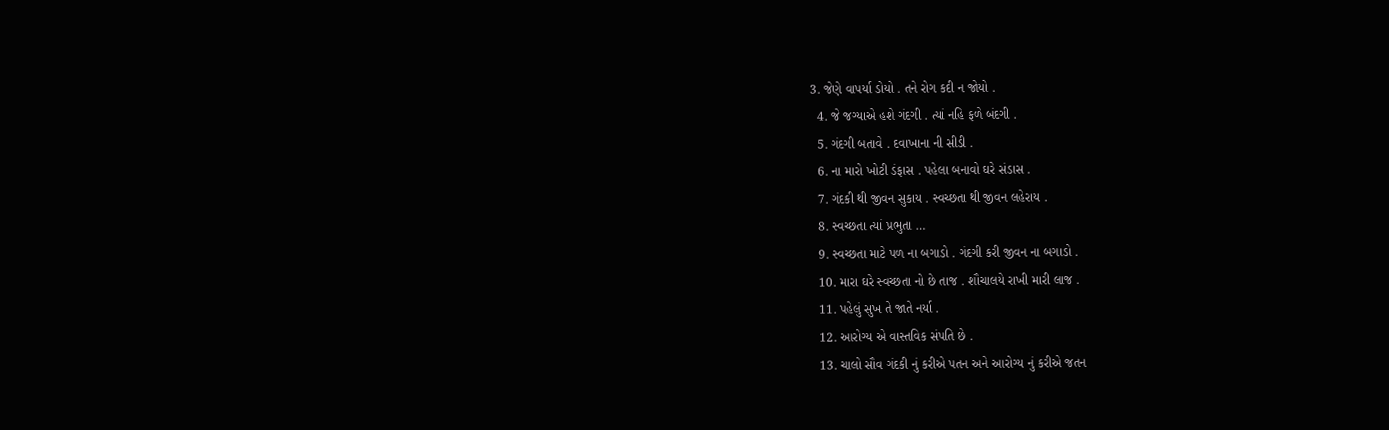3. જેણે વાપર્યા ડોયો . તને રોગ કદી ન જોયો .
  4. જે જગ્યાએ હશે ગંદગી . ત્યાં નહિ ફળે બંદગી .
  5. ગંદગી બતાવે . દવાખાના ની સીડી .
  6. ના મારો ખોટી ડંફાસ . પહેલા બનાવો ઘરે સંડાસ .
  7. ગંદકી થી જીવન સુકાય . સ્વચ્છતા થી જીવન લહેરાય .
  8. સ્વચ્છતા ત્યાં પ્રભુતા …
  9. સ્વચ્છતા માટે પળ ના બગાડો . ગંદગી કરી જીવન ના બગાડો .
  10. મારા ઘરે સ્વચ્છતા નો છે તાજ . શૌચાલયે રાખી મારી લાજ .
  11. પહેલું સુખ તે જાતે નર્યા .
  12. આરોગ્ય એ વાસ્તવિક સંપતિ છે .
  13. ચાલો સૌવ ગંદકી નું કરીએ પતન અને આરોગ્ય નું કરીએ જતન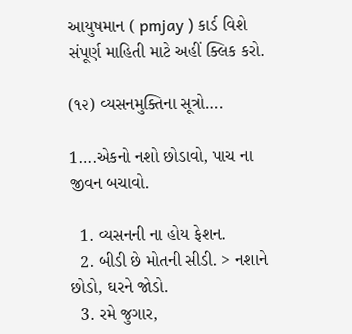આયુષમાન ( pmjay ) કાર્ડ વિશે સંપૂર્ણ માહિતી માટે અહીં ક્લિક કરો.

(૧૨) વ્યસનમુક્તિના સૂત્રો….

1….એકનો નશો છોડાવો, પાચ ના જીવન બચાવો.

  1. વ્યસનની ના હોય ફેશન.
  2. બીડી છે મોતની સીડી. > નશાને છોડો, ઘરને જોડો.
  3. રમે જુગાર,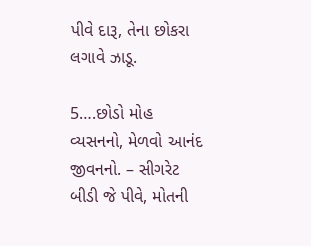પીવે દારૂ, તેના છોકરા લગાવે ઝાડૂ.

5….છોડો મોહ વ્યસનનો, મેળવો આનંદ જીવનનો. – સીગરેટ બીડી જે પીવે, મોતની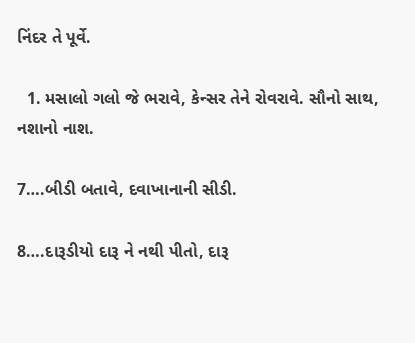નિંદર તે પૂર્વે.

  1. મસાલો ગલો જે ભરાવે, કેન્સર તેને રોવરાવે. સૌનો સાથ, નશાનો નાશ.

7….બીડી બતાવે, દવાખાનાની સીડી.

8….દારૂડીયો દારૂ ને નથી પીતો, દારૂ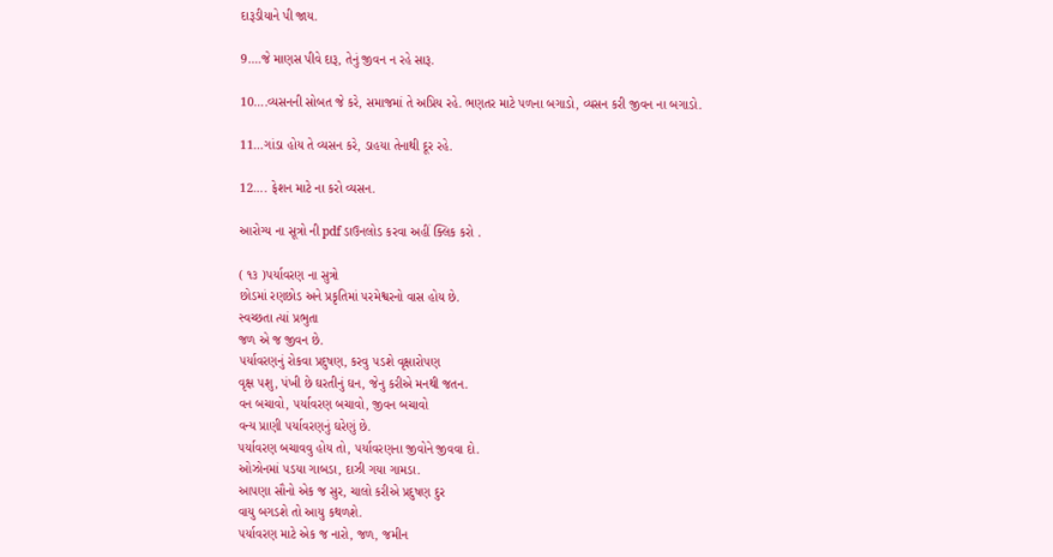દારૂડીયાને પી જાય.

9….જે માણસ પીવે દારૂ, તેનું જીવન ન રહે સારૂ.

10….વ્યસનની સોબત જે કરે, સમાજમાં તે અપ્રિય રહે. ભણતર માટે પળના બગાડો, વ્યસન કરી જીવન ના બગાડો.

11…ગાંડા હોય તે વ્યસન કરે, ડાહયા તેનાથી દૂર રહે.

12…. ફેશન માટે ના કરો વ્યસન.

આરોગ્ય ના સૂત્રો ની pdf ડાઉનલોડ કરવા અહીં ક્લિક કરો .

( ૧૩ )પર્યાવરણ ના સુત્રો
છોડમાં રણછોડ અને પ્રકૃતિમાં ૫રમેશ્વરનો વાસ હોય છે.
સ્વચ્છતા ત્યાં પ્રભુતા
જળ એ જ જીવન છે.
૫ર્યાવરણનું રોકવા પ્રદુષણ, કરવુ ૫ડશે વૃક્ષારો૫ણ
વૃક્ષ ૫શુ, પંખી છે ઘરતીનું ઘન, જેનુ કરીએ મનથી જતન.
વન બચાવો, ૫ર્યાવરણ બચાવો, જીવન બચાવો
વન્ય પ્રાણી ૫ર્યાવરણનું ઘરેણું છે.
૫ર્યાવરણ બચાવવુ હોય તો, ૫ર્યાવરણના જીવોને જીવવા દો.
ઓઝોનમાં ૫ડયા ગાબડા, દાઝી ગયા ગામડા.
આ૫ણા સૌનો એક જ સુર, ચાલો કરીએ પ્રદુષણ દુર
વાયુ બગડશે તો આયુ કથળશે.
૫ર્યાવરણ માટે એક જ નારો, જળ, જમીન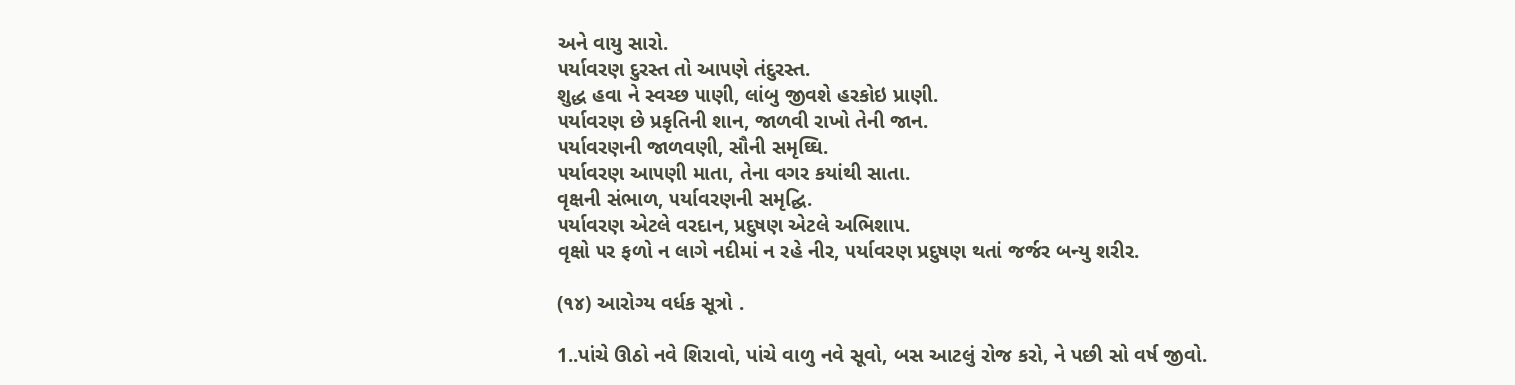અને વાયુ સારો.
૫ર્યાવરણ દુરસ્ત તો આ૫ણે તંદુરસ્ત.
શુદ્ધ હવા ને સ્વચ્છ ૫ાણી, લાંબુ જીવશે હરકોઇ પ્રાણી.
૫ર્યાવરણ છે પ્રકૃતિની શાન, જાળવી રાખો તેની જાન.
૫ર્યાવરણની જાળવણી, સૌની સમૃઘ્ઘિ.
૫ર્યાવરણ આ૫ણી માતા, તેના વગર કયાંથી સાતા.
વૃક્ષની સંભાળ, ૫ર્યાવરણની સમૃદ્ઘિ.
૫ર્યાવરણ એટલે વરદાન, પ્રદુષણ એટલે અભિશા૫.
વૃક્ષો ૫ર ફળો ન લાગે નદીમાં ન રહે નીર, ૫ર્યાવરણ પ્રદુષણ થતાં જર્જર બન્યુ શરીર.

(૧૪) આરોગ્ય વર્ધક સૂત્રો .

1..પાંચે ઊઠો નવે શિરાવો, પાંચે વાળુ નવે સૂવો, બસ આટલું રોજ કરો, ને પછી સો વર્ષ જીવો.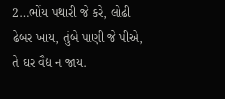2…ભોંય પથારી જે કરે, લોઢી ઢેબર ખાય, તુંબે પાણી જે પીએ, તે ઘર વૈદ્ય ન જાય.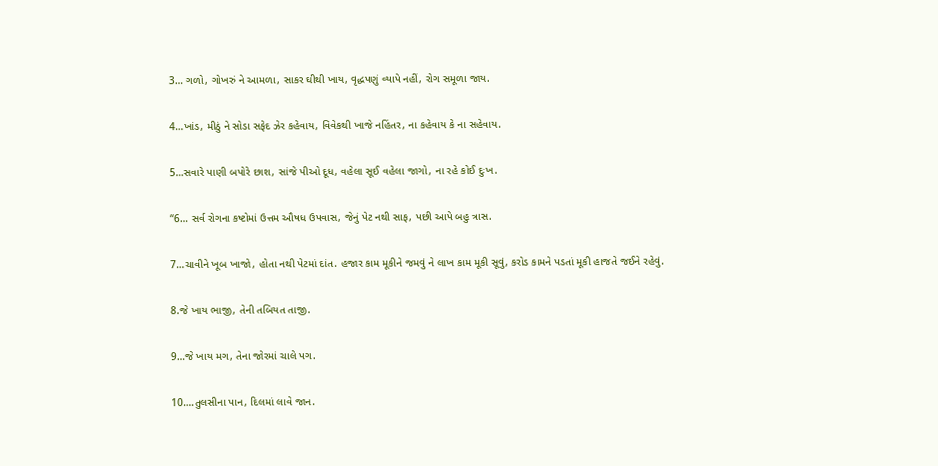3… ગળો, ગોખરું ને આમળા, સાકર ઘીથી ખાય, વૃદ્ધપણું વ્યાપે નહીં, રોગ સમૂળા જાય.

4…ખાંડ, મીઠું ને સોડા સફેદ ઝેર કહેવાય, વિવેકથી ખાજે નહિંતર, ના કહેવાય કે ના સહેવાય.

5…સવારે પાણી બપોરે છાશ, સાંજે પીઓ દૂધ, વહેલા સૂઈ વહેલા જાગો, ના રહે કોઈ દુઃખ.

“6… સર્વ રોગના કષ્ટોમાં ઉત્તમ ઔષધ ઉપવાસ, જેનું પેટ નથી સાફ, પછી આપે બહુ ત્રાસ.

7…ચાવીને ખૂબ ખાજો, હોતા નથી પેટમાં દાંત. હજાર કામ મૂકીને જમવું ને લાખ કામ મૂકી સૂવું, કરોડ કામને પડતાં મૂકી હાજતે જઈને રહેવું.

8.જે ખાય ભાજી, તેની તબિયત તાજી.

9…જે ખાય મગ, તેના જોરમાં ચાલે પગ.

10….તુલસીના પાન, દિલમાં લાવે જાન.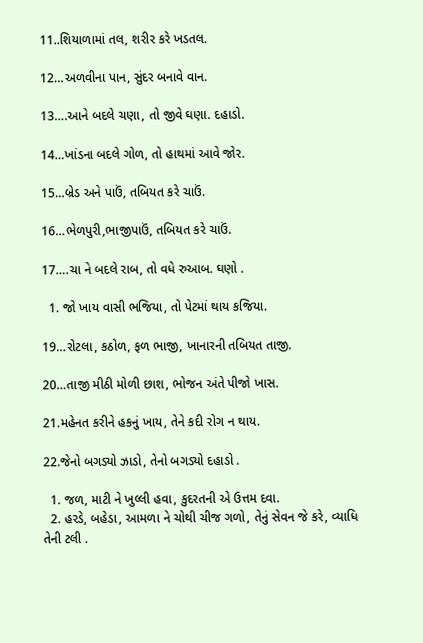11..શિયાળામાં તલ, શરીર કરે ખડતલ.

12…અળવીના પાન, સુંદર બનાવે વાન.

13….આને બદલે ચણા, તો જીવે ઘણા. દહાડો.

14…ખાંડના બદલે ગોળ, તો હાથમાં આવે જોર.

15…બ્રેડ અને પાઉં, તબિયત કરે ચાઉં.

16…ભેળપુરી,ભાજીપાઉં, તબિયત કરે ચાઉં.

17….ચા ને બદલે રાબ, તો વધે રુઆબ. ઘણો .

  1. જો ખાય વાસી ભજિયા, તો પેટમાં થાય કજિયા.

19…રોટલા, કઠોળ, ફળ ભાજી, ખાનારની તબિયત તાજી.

20…તાજી મીઠી મોળી છાશ, ભોજન અંતે પીજો ખાસ.

21.મહેનત કરીને હકનું ખાય, તેને કદી રોગ ન થાય.

22.જેનો બગડ્યો ઝાડો, તેનો બગડ્યો દહાડો .

  1. જળ, માટી ને ખુલ્લી હવા, કુદરતની એ ઉત્તમ દવા.
  2. હરડે, બહેડા, આમળા ને ચોથી ચીજ ગળો, તેનું સેવન જે કરે, વ્યાધિ તેની ટલી .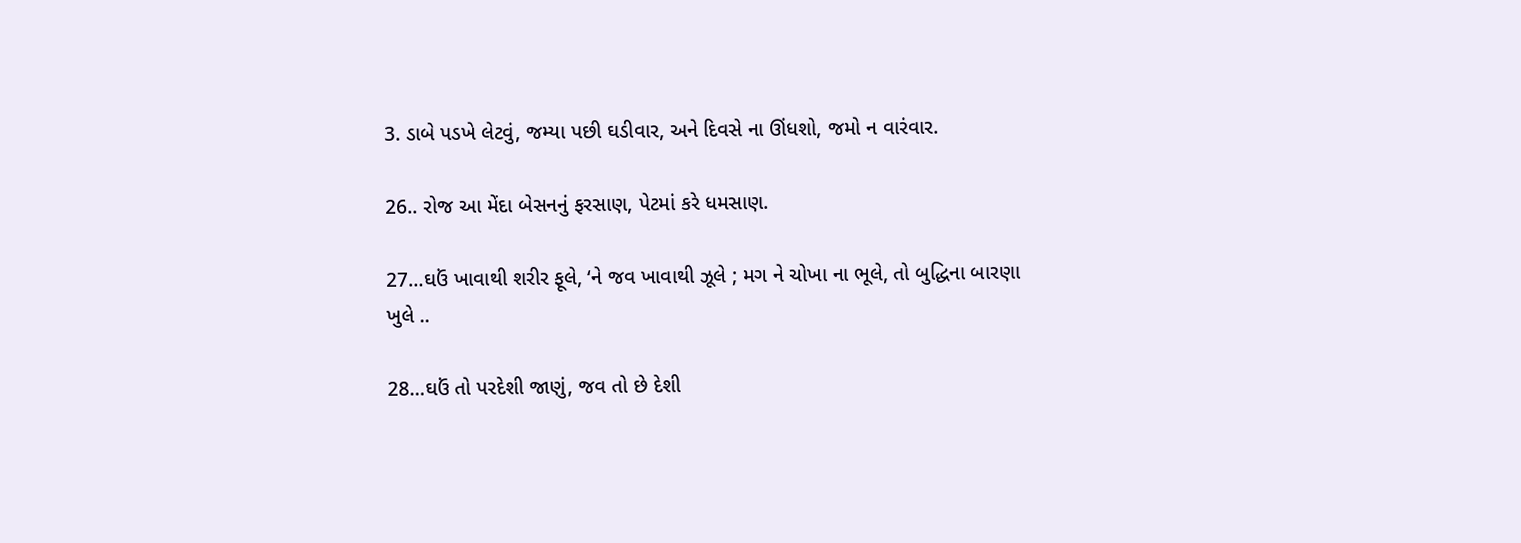3. ડાબે પડખે લેટવું, જમ્યા પછી ઘડીવાર, અને દિવસે ના ઊંધશો, જમો ન વારંવાર.

26.. રોજ આ મેંદા બેસનનું ફરસાણ, પેટમાં કરે ધમસાણ.

27…ઘઉં ખાવાથી શરીર ફૂલે, ‘ને જવ ખાવાથી ઝૂલે ; મગ ને ચોખા ના ભૂલે, તો બુદ્ધિના બારણા ખુલે ..

28…ઘઉં તો પરદેશી જાણું, જવ તો છે દેશી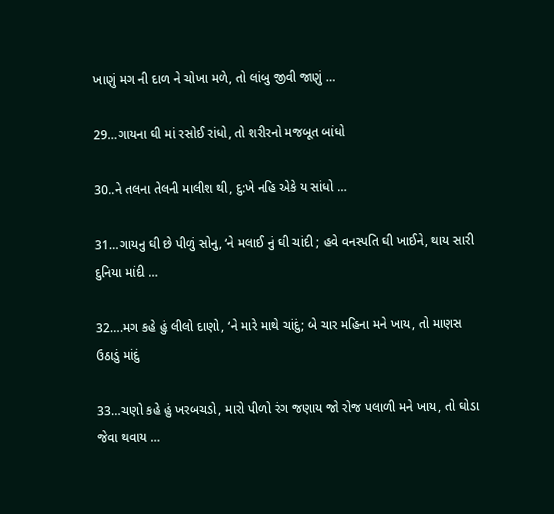ખાણું મગ ની દાળ ને ચોખા મળે, તો લાંબુ જીવી જાણું …

29…ગાયના ઘી માં રસોઈ રાંધો, તો શરીરનો મજબૂત બાંધો

30..ને તલના તેલની માલીશ થી, દુ:ખે નહિ એકે ય સાંધો …

31…ગાયનુ ઘી છે પીળું સોનુ, ‘ને મલાઈ નું ઘી ચાંદી ; હવે વનસ્પતિ ઘી ખાઈને, થાય સારી દુનિયા માંદી …

32….મગ કહે હું લીલો દાણો, ‘ને મારે માથે ચાંદું; બે ચાર મહિના મને ખાય, તો માણસ ઉઠાડું માંદું

33…ચણો કહે હું ખરબચડો, મારો પીળો રંગ જણાય જો રોજ પલાળી મને ખાય, તો ઘોડા જેવા થવાય …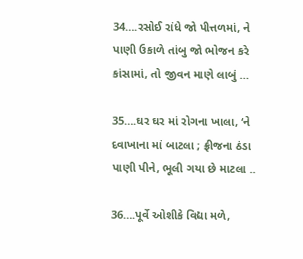34….રસોઈ રાંધે જો પીત્તળમાં, ને પાણી ઉકાળે તાંબુ જો ભોજન કરે કાંસામાં, તો જીવન માણે લાબું …

35….ઘર ઘર માં રોગના ખાલા, ‘ને દવાખાના માં બાટલા ; ફ્રીજના ઠંડા પાણી પીને, ભૂલી ગયા છે માટલા ..

36….પૂર્વે ઓશીકે વિદ્યા મળે,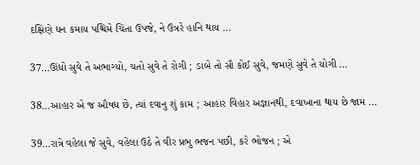દક્ષિણે ધન કમાય પશ્ચિમે ચિંતા ઉપજે, ને ઉત્રરે હાનિ થાય …

37…ઊંધો સુવે તે અભાગ્યો, ચતો સુવે તે રોગી ; ડાબે તો સૌ કોઈ સુવે, જમણે સુવે તે યોગી …

38…આહાર એ જ ઔષધ છે, ત્યાં દવાનુ શું કામ ; આહાર વિહાર અજ્ઞાનથી, દવાખાના થાય છે જામ …

39…રાત્રે વહેલા જે સુવે, વહેલા ઉઠે તે વીર પ્રભુ ભજન પછી, કરે ભોજન ; એ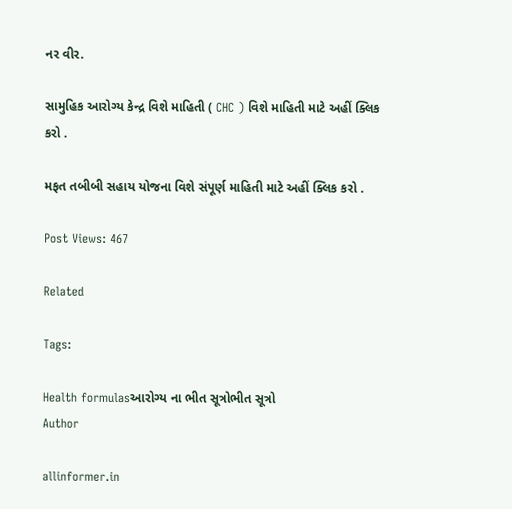નર વીર.

સામુહિક આરોગ્ય કેન્દ્ર વિશે માહિતી ( CHC ) વિશે માહિતી માટે અહીં ક્લિક કરો .

મફત તબીબી સહાય યોજના વિશે સંપૂર્ણ માહિતી માટે અહીં ક્લિક કરો .

Post Views: 467

Related

Tags:

Health formulasઆરોગ્ય ના ભીત સૂત્રોભીત સૂત્રો
Author

allinformer.in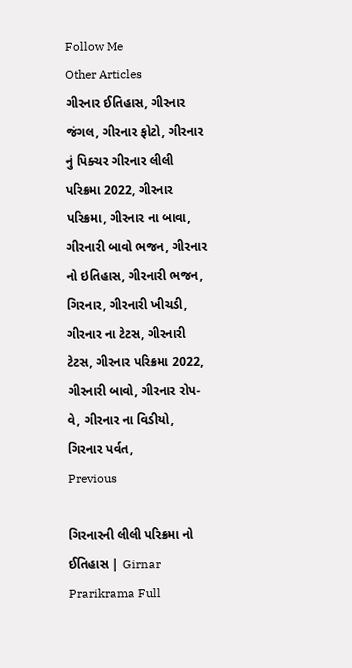Follow Me
Other Articles
ગીરનાર ઈતિહાસ, ગીરનાર જંગલ, ગીરનાર ફોટો, ગીરનાર નું પિક્ચર ગીરનાર લીલી પરિક્રમા 2022, ગીરનાર પરિક્રમા, ગીરનાર ના બાવા, ગીરનારી બાવો ભજન, ગીરનાર નો ઇતિહાસ, ગીરનારી ભજન, ગિરનાર, ગીરનારી ખીચડી, ગીરનાર ના ટેટસ, ગીરનારી ટેટસ, ગીરનાર પરિક્રમા 2022, ગીરનારી બાવો, ગીરનાર રોપ-વે, ગીરનાર ના વિડીયો, ગિરનાર પર્વત,
Previous

ગિરનારની લીલી પરિક્રમા નો ઈતિહાસ | Girnar Prarikrama Full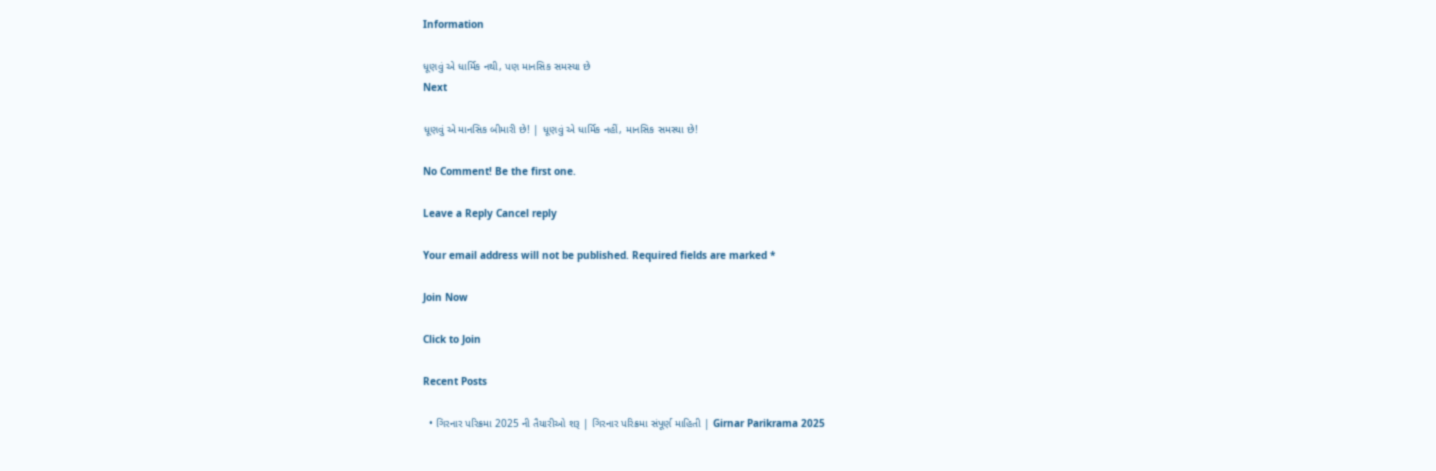Information

ધૂણવું એ ધાર્મિક નથી, પણ માનસિક સમસ્યા છે
Next

ધૂણવું એ માનસિક બીમારી છે! | ધૂણવું એ ધાર્મિક નહીં, માનસિક સમસ્યા છે!

No Comment! Be the first one.

Leave a Reply Cancel reply

Your email address will not be published. Required fields are marked *

Join Now

Click to Join

Recent Posts

  • ગિરનાર પરિક્રમા 2025 ની તૈયારીઓ શરૂ | ગિરનાર પરિક્રમા સંપૂર્ણ માહિતી | Girnar Parikrama 2025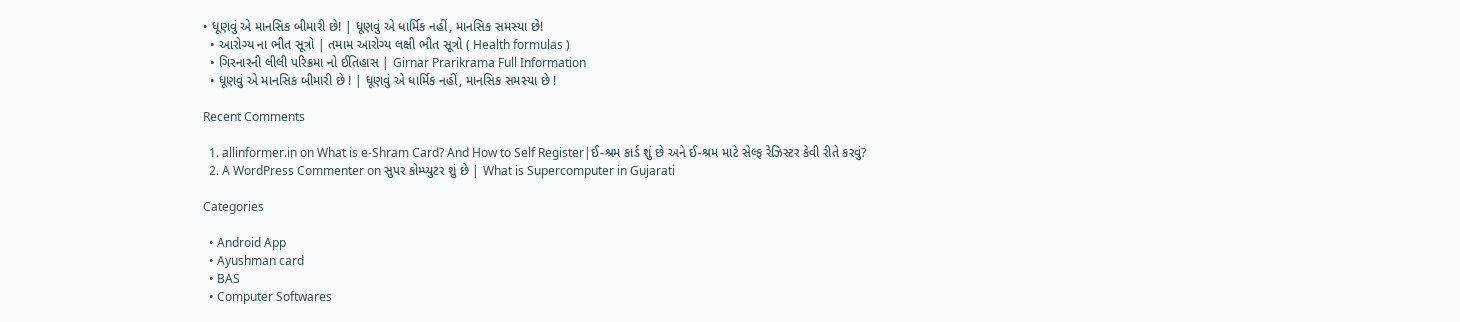• ધૂણવું એ માનસિક બીમારી છે! | ધૂણવું એ ધાર્મિક નહીં, માનસિક સમસ્યા છે!
  • આરોગ્ય ના ભીત સૂત્રો | તમામ આરોગ્ય લક્ષી ભીત સૂત્રો ( Health formulas )
  • ગિરનારની લીલી પરિક્રમા નો ઈતિહાસ | Girnar Prarikrama Full Information
  • ધૂણવું એ માનસિક બીમારી છે ! | ધૂણવું એ ધાર્મિક નહીં, માનસિક સમસ્યા છે !

Recent Comments

  1. allinformer.in on What is e-Shram Card? And How to Self Register|ઈ-શ્રમ કાર્ડ શું છે અને ઈ-શ્રમ માટે સેલ્ફ રેઝિસ્ટર કેવી રીતે કરવું?
  2. A WordPress Commenter on સુપર કોમ્પ્યુટર શું છે | What is Supercomputer in Gujarati

Categories

  • Android App
  • Ayushman card
  • BAS
  • Computer Softwares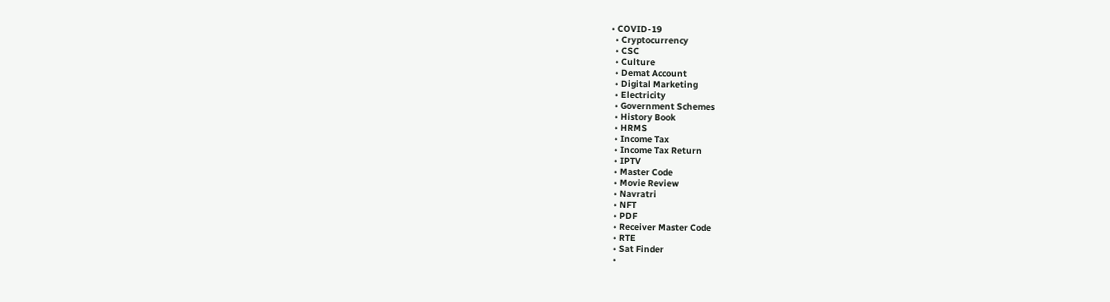• COVID-19
  • Cryptocurrency
  • CSC
  • Culture
  • Demat Account
  • Digital Marketing
  • Electricity
  • Government Schemes
  • History Book
  • HRMS
  • Income Tax
  • Income Tax Return
  • IPTV
  • Master Code
  • Movie Review
  • Navratri
  • NFT
  • PDF
  • Receiver Master Code
  • RTE
  • Sat Finder
  •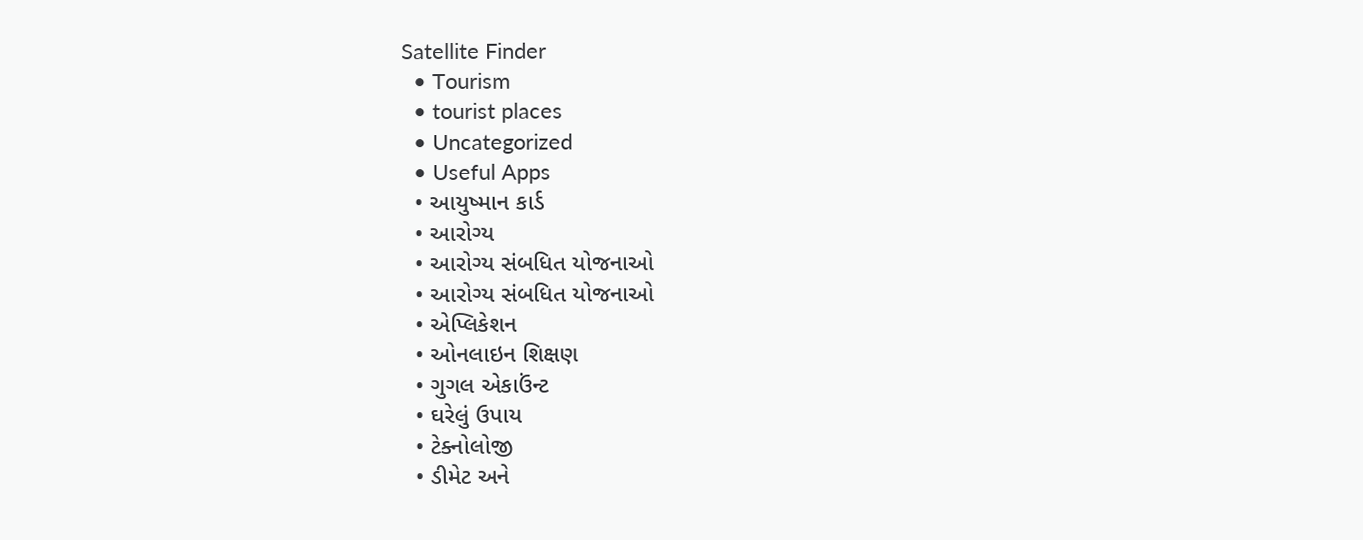Satellite Finder
  • Tourism
  • tourist places
  • Uncategorized
  • Useful Apps
  • આયુષ્માન કાર્ડ
  • આરોગ્ય
  • આરોગ્ય સંબધિત યોજનાઓ
  • આરોગ્ય સંબધિત યોજનાઓ
  • એપ્લિકેશન
  • ઓનલાઇન શિક્ષણ
  • ગુગલ એકાઉંન્ટ
  • ઘરેલું ઉપાય
  • ટેક્નોલોજી
  • ડીમેટ અને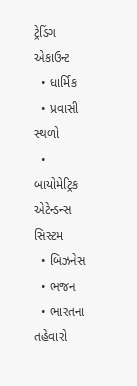ટ્રેડિંગ એકાઉન્ટ
  • ધાર્મિક
  • પ્રવાસી સ્થળો
  • બાયોમેટ્રિક એટેન્ડન્સ સિસ્ટમ
  • બિઝનેસ
  • ભજન
  • ભારતના તહેવારો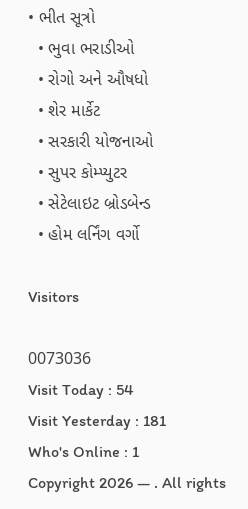• ભીત સૂત્રો
  • ભુવા ભરાડીઓ
  • રોગો અને ઔષધો
  • શેર માર્કેટ
  • સરકારી યોજનાઓ
  • સુપર કોમ્પ્યુટર
  • સેટેલાઇટ બ્રોડબેન્ડ
  • હોમ લર્નિંગ વર્ગો

Visitors

0073036
Visit Today : 54
Visit Yesterday : 181
Who's Online : 1
Copyright 2026 — . All rights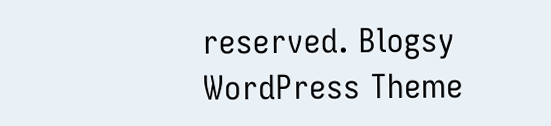reserved. Blogsy WordPress Theme